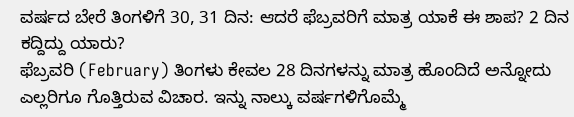ವರ್ಷದ ಬೇರೆ ತಿಂಗಳಿಗೆ 30, 31 ದಿನ: ಆದರೆ ಫೆಬ್ರವರಿಗೆ ಮಾತ್ರ ಯಾಕೆ ಈ ಶಾಪ? 2 ದಿನ ಕದ್ದಿದ್ದು ಯಾರು?
ಫೆಬ್ರವರಿ (February) ತಿಂಗಳು ಕೇವಲ 28 ದಿನಗಳನ್ನು ಮಾತ್ರ ಹೊಂದಿದೆ ಅನ್ನೋದು ಎಲ್ಲರಿಗೂ ಗೊತ್ತಿರುವ ವಿಚಾರ. ಇನ್ನು ನಾಲ್ಕು ವರ್ಷಗಳಿಗೊಮ್ಮೆ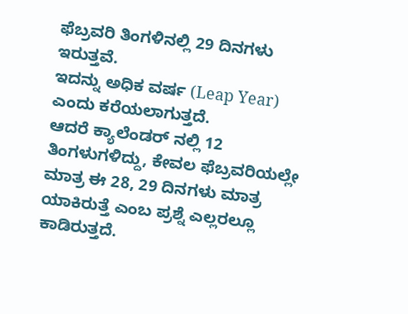ಫೆಬ್ರವರಿ ತಿಂಗಳಿನಲ್ಲಿ 29 ದಿನಗಳು ಇರುತ್ತವೆ.
ಇದನ್ನು ಅಧಿಕ ವರ್ಷ (Leap Year) ಎಂದು ಕರೆಯಲಾಗುತ್ತದೆ.
ಆದರೆ ಕ್ಯಾಲೆಂಡರ್ ನಲ್ಲಿ 12 ತಿಂಗಳುಗಳಿದ್ದು, ಕೇವಲ ಫೆಬ್ರವರಿಯಲ್ಲೇ ಮಾತ್ರ ಈ 28, 29 ದಿನಗಳು ಮಾತ್ರ ಯಾಕಿರುತ್ತೆ ಎಂಬ ಪ್ರಶ್ನೆ ಎಲ್ಲರಲ್ಲೂ ಕಾಡಿರುತ್ತದೆ.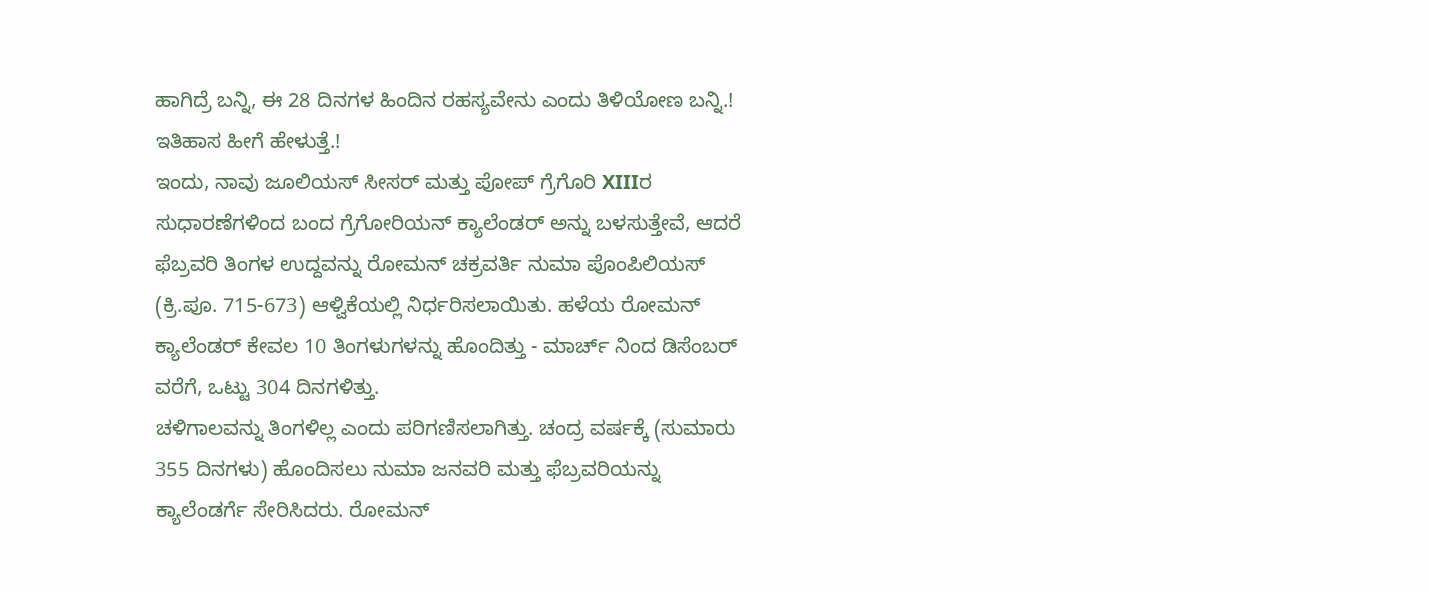ಹಾಗಿದ್ರೆ ಬನ್ನಿ, ಈ 28 ದಿನಗಳ ಹಿಂದಿನ ರಹಸ್ಯವೇನು ಎಂದು ತಿಳಿಯೋಣ ಬನ್ನಿ.!
ಇತಿಹಾಸ ಹೀಗೆ ಹೇಳುತ್ತೆ.!
ಇಂದು, ನಾವು ಜೂಲಿಯಸ್ ಸೀಸರ್ ಮತ್ತು ಪೋಪ್ ಗ್ರೆಗೊರಿ XIIIರ ಸುಧಾರಣೆಗಳಿಂದ ಬಂದ ಗ್ರೆಗೋರಿಯನ್ ಕ್ಯಾಲೆಂಡರ್ ಅನ್ನು ಬಳಸುತ್ತೇವೆ, ಆದರೆ ಫೆಬ್ರವರಿ ತಿಂಗಳ ಉದ್ದವನ್ನು ರೋಮನ್ ಚಕ್ರವರ್ತಿ ನುಮಾ ಪೊಂಪಿಲಿಯಸ್ (ಕ್ರಿ.ಪೂ. 715-673) ಆಳ್ವಿಕೆಯಲ್ಲಿ ನಿರ್ಧರಿಸಲಾಯಿತು. ಹಳೆಯ ರೋಮನ್ ಕ್ಯಾಲೆಂಡರ್ ಕೇವಲ 10 ತಿಂಗಳುಗಳನ್ನು ಹೊಂದಿತ್ತು - ಮಾರ್ಚ್ ನಿಂದ ಡಿಸೆಂಬರ್ ವರೆಗೆ, ಒಟ್ಟು 304 ದಿನಗಳಿತ್ತು.
ಚಳಿಗಾಲವನ್ನು ತಿಂಗಳಿಲ್ಲ ಎಂದು ಪರಿಗಣಿಸಲಾಗಿತ್ತು. ಚಂದ್ರ ವರ್ಷಕ್ಕೆ (ಸುಮಾರು 355 ದಿನಗಳು) ಹೊಂದಿಸಲು ನುಮಾ ಜನವರಿ ಮತ್ತು ಫೆಬ್ರವರಿಯನ್ನು ಕ್ಯಾಲೆಂಡರ್ಗೆ ಸೇರಿಸಿದರು. ರೋಮನ್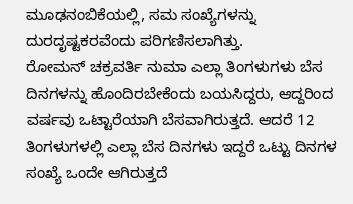ಮೂಢನಂಬಿಕೆಯಲ್ಲಿ, ಸಮ ಸಂಖ್ಯೆಗಳನ್ನು ದುರದೃಷ್ಟಕರವೆಂದು ಪರಿಗಣಿಸಲಾಗಿತ್ತು.
ರೋಮನ್ ಚಕ್ರವರ್ತಿ ನುಮಾ ಎಲ್ಲಾ ತಿಂಗಳುಗಳು ಬೆಸ ದಿನಗಳನ್ನು ಹೊಂದಿರಬೇಕೆಂದು ಬಯಸಿದ್ದರು, ಆದ್ದರಿಂದ ವರ್ಷವು ಒಟ್ಟಾರೆಯಾಗಿ ಬೆಸವಾಗಿರುತ್ತದೆ. ಆದರೆ 12 ತಿಂಗಳುಗಳಲ್ಲಿ ಎಲ್ಲಾ ಬೆಸ ದಿನಗಳು ಇದ್ದರೆ ಒಟ್ಟು ದಿನಗಳ ಸಂಖ್ಯೆ ಒಂದೇ ಆಗಿರುತ್ತದೆ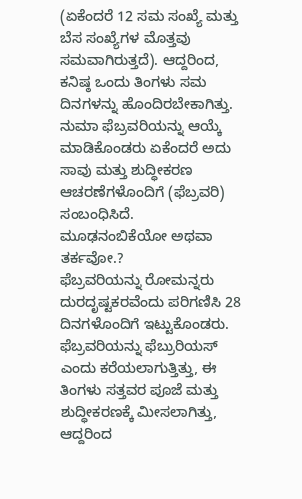(ಏಕೆಂದರೆ 12 ಸಮ ಸಂಖ್ಯೆ ಮತ್ತು ಬೆಸ ಸಂಖ್ಯೆಗಳ ಮೊತ್ತವು ಸಮವಾಗಿರುತ್ತದೆ). ಆದ್ದರಿಂದ, ಕನಿಷ್ಠ ಒಂದು ತಿಂಗಳು ಸಮ ದಿನಗಳನ್ನು ಹೊಂದಿರಬೇಕಾಗಿತ್ತು. ನುಮಾ ಫೆಬ್ರವರಿಯನ್ನು ಆಯ್ಕೆ ಮಾಡಿಕೊಂಡರು ಏಕೆಂದರೆ ಅದು ಸಾವು ಮತ್ತು ಶುದ್ಧೀಕರಣ ಆಚರಣೆಗಳೊಂದಿಗೆ (ಫೆಬ್ರವರಿ) ಸಂಬಂಧಿಸಿದೆ.
ಮೂಢನಂಬಿಕೆಯೋ ಅಥವಾ ತರ್ಕವೋ.?
ಫೆಬ್ರವರಿಯನ್ನು ರೋಮನ್ನರು ದುರದೃಷ್ಟಕರವೆಂದು ಪರಿಗಣಿಸಿ 28 ದಿನಗಳೊಂದಿಗೆ ಇಟ್ಟುಕೊಂಡರು. ಫೆಬ್ರವರಿಯನ್ನು ಫೆಬ್ರುರಿಯಸ್ ಎಂದು ಕರೆಯಲಾಗುತ್ತಿತ್ತು, ಈ ತಿಂಗಳು ಸತ್ತವರ ಪೂಜೆ ಮತ್ತು ಶುದ್ಧೀಕರಣಕ್ಕೆ ಮೀಸಲಾಗಿತ್ತು, ಆದ್ದರಿಂದ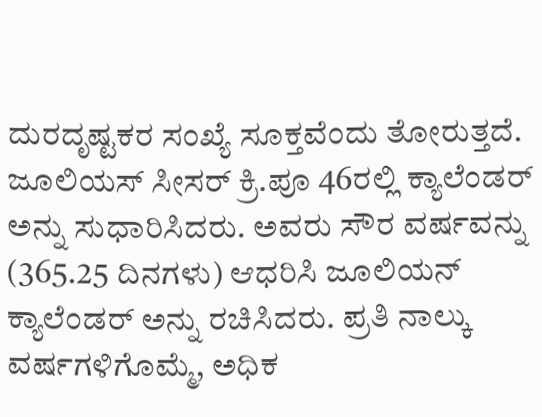ದುರದೃಷ್ಟಕರ ಸಂಖ್ಯೆ ಸೂಕ್ತವೆಂದು ತೋರುತ್ತದೆ.
ಜೂಲಿಯಸ್ ಸೀಸರ್ ಕ್ರಿ.ಪೂ 46ರಲ್ಲಿ ಕ್ಯಾಲೆಂಡರ್ ಅನ್ನು ಸುಧಾರಿಸಿದರು. ಅವರು ಸೌರ ವರ್ಷವನ್ನು (365.25 ದಿನಗಳು) ಆಧರಿಸಿ ಜೂಲಿಯನ್ ಕ್ಯಾಲೆಂಡರ್ ಅನ್ನು ರಚಿಸಿದರು. ಪ್ರತಿ ನಾಲ್ಕು ವರ್ಷಗಳಿಗೊಮ್ಮೆ, ಅಧಿಕ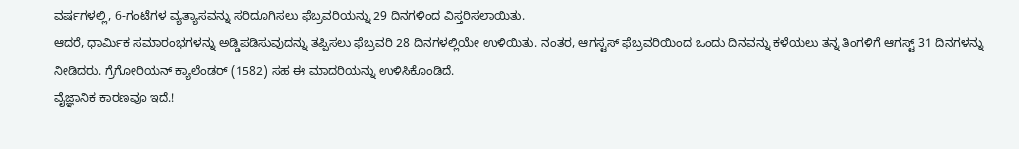ವರ್ಷಗಳಲ್ಲಿ, 6-ಗಂಟೆಗಳ ವ್ಯತ್ಯಾಸವನ್ನು ಸರಿದೂಗಿಸಲು ಫೆಬ್ರವರಿಯನ್ನು 29 ದಿನಗಳಿಂದ ವಿಸ್ತರಿಸಲಾಯಿತು.
ಆದರೆ, ಧಾರ್ಮಿಕ ಸಮಾರಂಭಗಳನ್ನು ಅಡ್ಡಿಪಡಿಸುವುದನ್ನು ತಪ್ಪಿಸಲು ಫೆಬ್ರವರಿ 28 ದಿನಗಳಲ್ಲಿಯೇ ಉಳಿಯಿತು. ನಂತರ, ಆಗಸ್ಟಸ್ ಫೆಬ್ರವರಿಯಿಂದ ಒಂದು ದಿನವನ್ನು ಕಳೆಯಲು ತನ್ನ ತಿಂಗಳಿಗೆ ಆಗಸ್ಟ್ 31 ದಿನಗಳನ್ನು ನೀಡಿದರು. ಗ್ರೆಗೋರಿಯನ್ ಕ್ಯಾಲೆಂಡರ್ (1582) ಸಹ ಈ ಮಾದರಿಯನ್ನು ಉಳಿಸಿಕೊಂಡಿದೆ.
ವೈಜ್ಞಾನಿಕ ಕಾರಣವೂ ಇದೆ.!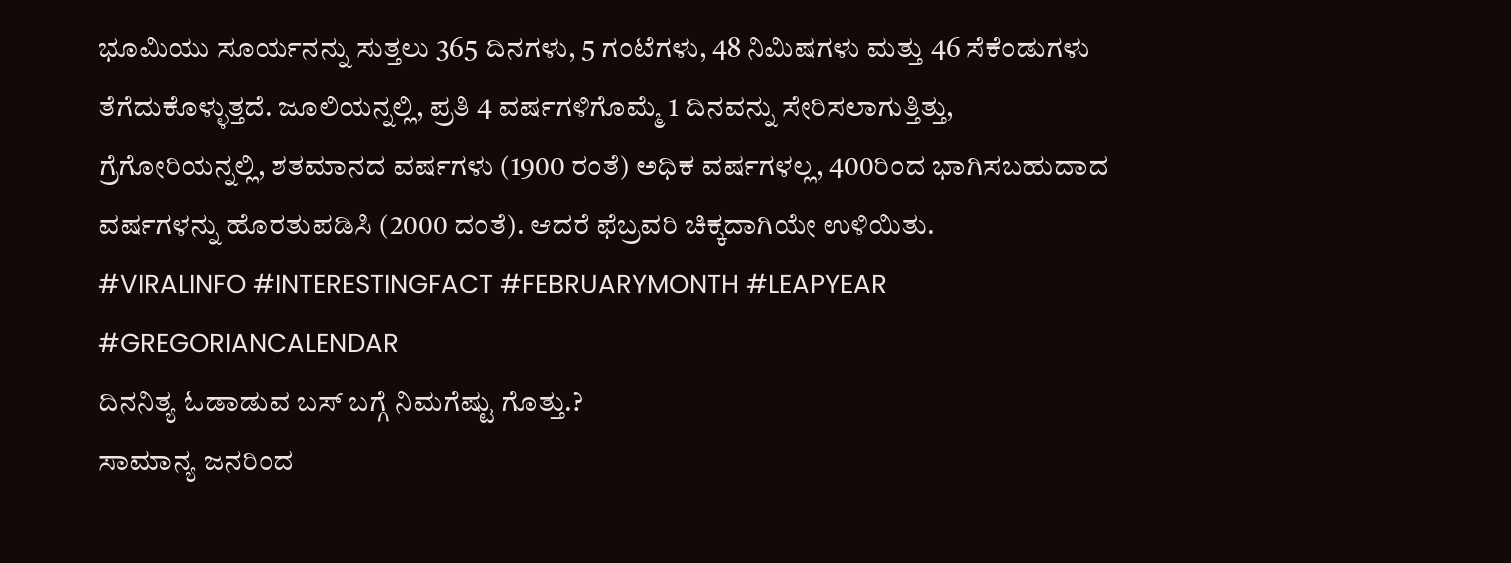ಭೂಮಿಯು ಸೂರ್ಯನನ್ನು ಸುತ್ತಲು 365 ದಿನಗಳು, 5 ಗಂಟೆಗಳು, 48 ನಿಮಿಷಗಳು ಮತ್ತು 46 ಸೆಕೆಂಡುಗಳು ತೆಗೆದುಕೊಳ್ಳುತ್ತದೆ. ಜೂಲಿಯನ್ನಲ್ಲಿ, ಪ್ರತಿ 4 ವರ್ಷಗಳಿಗೊಮ್ಮೆ 1 ದಿನವನ್ನು ಸೇರಿಸಲಾಗುತ್ತಿತ್ತು, ಗ್ರೆಗೋರಿಯನ್ನಲ್ಲಿ, ಶತಮಾನದ ವರ್ಷಗಳು (1900 ರಂತೆ) ಅಧಿಕ ವರ್ಷಗಳಲ್ಲ, 400ರಿಂದ ಭಾಗಿಸಬಹುದಾದ ವರ್ಷಗಳನ್ನು ಹೊರತುಪಡಿಸಿ (2000 ದಂತೆ). ಆದರೆ ಫೆಬ್ರವರಿ ಚಿಕ್ಕದಾಗಿಯೇ ಉಳಿಯಿತು.
#VIRALINFO #INTERESTINGFACT #FEBRUARYMONTH #LEAPYEAR #GREGORIANCALENDAR
ದಿನನಿತ್ಯ ಓಡಾಡುವ ಬಸ್ ಬಗ್ಗೆ ನಿಮಗೆಷ್ಟು ಗೊತ್ತು.?
ಸಾಮಾನ್ಯ ಜನರಿಂದ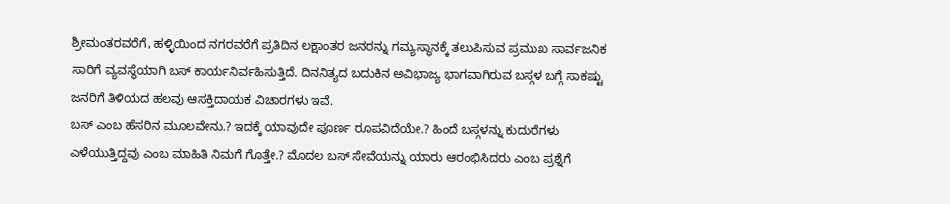ಶ್ರೀಮಂತರವರೆಗೆ, ಹಳ್ಳಿಯಿಂದ ನಗರವರೆಗೆ ಪ್ರತಿದಿನ ಲಕ್ಷಾಂತರ ಜನರನ್ನು ಗಮ್ಯಸ್ಥಾನಕ್ಕೆ ತಲುಪಿಸುವ ಪ್ರಮುಖ ಸಾರ್ವಜನಿಕ ಸಾರಿಗೆ ವ್ಯವಸ್ಥೆಯಾಗಿ ಬಸ್ ಕಾರ್ಯನಿರ್ವಹಿಸುತ್ತಿದೆ. ದಿನನಿತ್ಯದ ಬದುಕಿನ ಅವಿಭಾಜ್ಯ ಭಾಗವಾಗಿರುವ ಬಸ್ಗಳ ಬಗ್ಗೆ ಸಾಕಷ್ಟು ಜನರಿಗೆ ತಿಳಿಯದ ಹಲವು ಆಸಕ್ತಿದಾಯಕ ವಿಚಾರಗಳು ಇವೆ.
ಬಸ್ ಎಂಬ ಹೆಸರಿನ ಮೂಲವೇನು.? ಇದಕ್ಕೆ ಯಾವುದೇ ಪೂರ್ಣ ರೂಪವಿದೆಯೇ.? ಹಿಂದೆ ಬಸ್ಗಳನ್ನು ಕುದುರೆಗಳು ಎಳೆಯುತ್ತಿದ್ದವು ಎಂಬ ಮಾಹಿತಿ ನಿಮಗೆ ಗೊತ್ತೇ.? ಮೊದಲ ಬಸ್ ಸೇವೆಯನ್ನು ಯಾರು ಆರಂಭಿಸಿದರು ಎಂಬ ಪ್ರಶ್ನೆಗೆ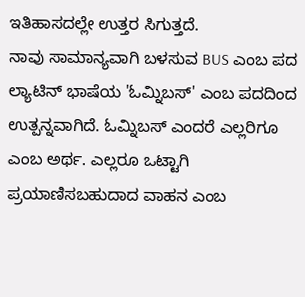ಇತಿಹಾಸದಲ್ಲೇ ಉತ್ತರ ಸಿಗುತ್ತದೆ.
ನಾವು ಸಾಮಾನ್ಯವಾಗಿ ಬಳಸುವ BUS ಎಂಬ ಪದ ಲ್ಯಾಟಿನ್ ಭಾಷೆಯ 'ಓಮ್ನಿಬಸ್' ಎಂಬ ಪದದಿಂದ ಉತ್ಪನ್ನವಾಗಿದೆ. ಓಮ್ನಿಬಸ್ ಎಂದರೆ ಎಲ್ಲರಿಗೂ ಎಂಬ ಅರ್ಥ. ಎಲ್ಲರೂ ಒಟ್ಟಾಗಿ ಪ್ರಯಾಣಿಸಬಹುದಾದ ವಾಹನ ಎಂಬ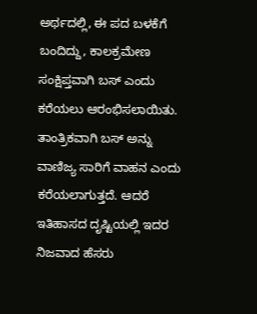ಅರ್ಥದಲ್ಲಿ, ಈ ಪದ ಬಳಕೆಗೆ ಬಂದಿದ್ದು, ಕಾಲಕ್ರಮೇಣ ಸಂಕ್ಷಿಪ್ತವಾಗಿ ಬಸ್ ಎಂದು ಕರೆಯಲು ಆರಂಭಿಸಲಾಯಿತು. ತಾಂತ್ರಿಕವಾಗಿ ಬಸ್ ಅನ್ನು ವಾಣಿಜ್ಯ ಸಾರಿಗೆ ವಾಹನ ಎಂದು ಕರೆಯಲಾಗುತ್ತದೆ. ಆದರೆ ಇತಿಹಾಸದ ದೃಷ್ಟಿಯಲ್ಲಿ ಇದರ ನಿಜವಾದ ಹೆಸರು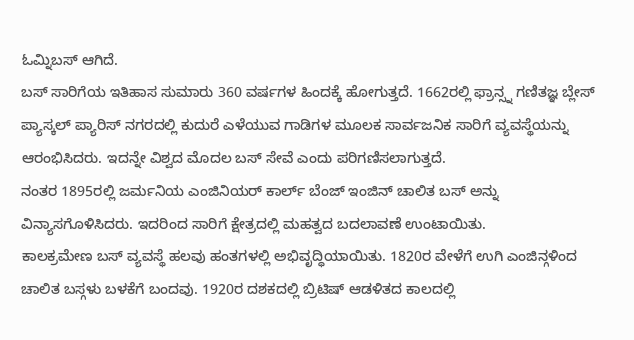ಓಮ್ನಿಬಸ್ ಆಗಿದೆ.
ಬಸ್ ಸಾರಿಗೆಯ ಇತಿಹಾಸ ಸುಮಾರು 360 ವರ್ಷಗಳ ಹಿಂದಕ್ಕೆ ಹೋಗುತ್ತದೆ. 1662ರಲ್ಲಿ ಫ್ರಾನ್ಸ್ನ ಗಣಿತಜ್ಞ ಬ್ಲೇಸ್ ಪ್ಯಾಸ್ಕಲ್ ಪ್ಯಾರಿಸ್ ನಗರದಲ್ಲಿ ಕುದುರೆ ಎಳೆಯುವ ಗಾಡಿಗಳ ಮೂಲಕ ಸಾರ್ವಜನಿಕ ಸಾರಿಗೆ ವ್ಯವಸ್ಥೆಯನ್ನು ಆರಂಭಿಸಿದರು. ಇದನ್ನೇ ವಿಶ್ವದ ಮೊದಲ ಬಸ್ ಸೇವೆ ಎಂದು ಪರಿಗಣಿಸಲಾಗುತ್ತದೆ.
ನಂತರ 1895ರಲ್ಲಿ ಜರ್ಮನಿಯ ಎಂಜಿನಿಯರ್ ಕಾರ್ಲ್ ಬೆಂಜ್ ಇಂಜಿನ್ ಚಾಲಿತ ಬಸ್ ಅನ್ನು ವಿನ್ಯಾಸಗೊಳಿಸಿದರು. ಇದರಿಂದ ಸಾರಿಗೆ ಕ್ಷೇತ್ರದಲ್ಲಿ ಮಹತ್ವದ ಬದಲಾವಣೆ ಉಂಟಾಯಿತು.
ಕಾಲಕ್ರಮೇಣ ಬಸ್ ವ್ಯವಸ್ಥೆ ಹಲವು ಹಂತಗಳಲ್ಲಿ ಅಭಿವೃದ್ಧಿಯಾಯಿತು. 1820ರ ವೇಳೆಗೆ ಉಗಿ ಎಂಜಿನ್ಗಳಿಂದ ಚಾಲಿತ ಬಸ್ಗಳು ಬಳಕೆಗೆ ಬಂದವು. 1920ರ ದಶಕದಲ್ಲಿ ಬ್ರಿಟಿಷ್ ಆಡಳಿತದ ಕಾಲದಲ್ಲಿ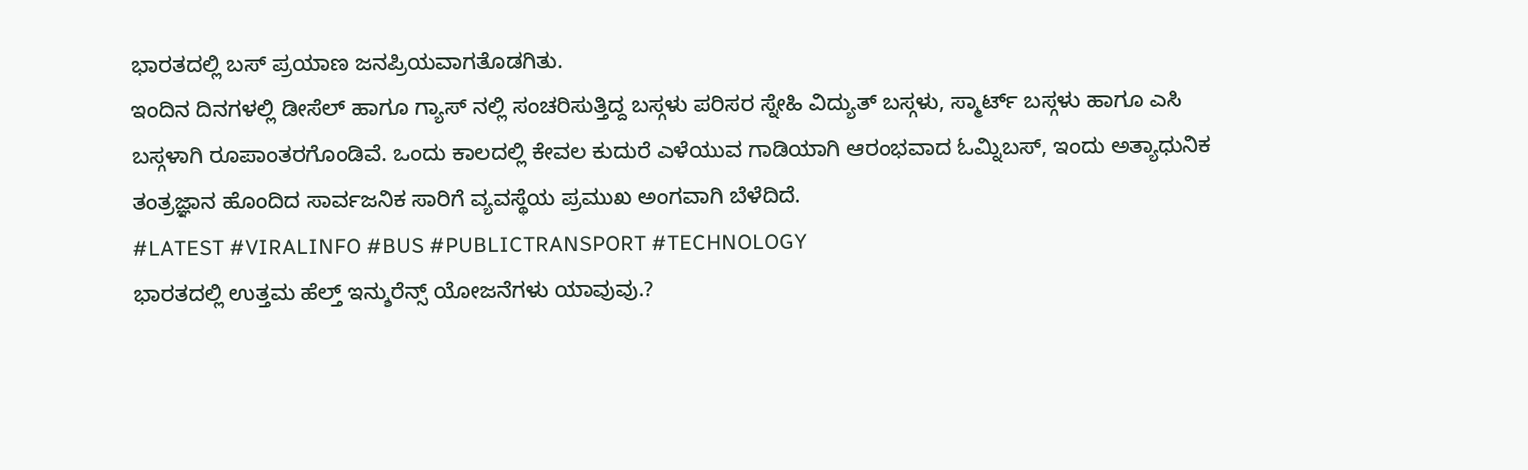ಭಾರತದಲ್ಲಿ ಬಸ್ ಪ್ರಯಾಣ ಜನಪ್ರಿಯವಾಗತೊಡಗಿತು.
ಇಂದಿನ ದಿನಗಳಲ್ಲಿ ಡೀಸೆಲ್ ಹಾಗೂ ಗ್ಯಾಸ್ ನಲ್ಲಿ ಸಂಚರಿಸುತ್ತಿದ್ದ ಬಸ್ಗಳು ಪರಿಸರ ಸ್ನೇಹಿ ವಿದ್ಯುತ್ ಬಸ್ಗಳು, ಸ್ಮಾರ್ಟ್ ಬಸ್ಗಳು ಹಾಗೂ ಎಸಿ ಬಸ್ಗಳಾಗಿ ರೂಪಾಂತರಗೊಂಡಿವೆ. ಒಂದು ಕಾಲದಲ್ಲಿ ಕೇವಲ ಕುದುರೆ ಎಳೆಯುವ ಗಾಡಿಯಾಗಿ ಆರಂಭವಾದ ಓಮ್ನಿಬಸ್, ಇಂದು ಅತ್ಯಾಧುನಿಕ ತಂತ್ರಜ್ಞಾನ ಹೊಂದಿದ ಸಾರ್ವಜನಿಕ ಸಾರಿಗೆ ವ್ಯವಸ್ಥೆಯ ಪ್ರಮುಖ ಅಂಗವಾಗಿ ಬೆಳೆದಿದೆ.
#LATEST #VIRALINFO #BUS #PUBLICTRANSPORT #TECHNOLOGY
ಭಾರತದಲ್ಲಿ ಉತ್ತಮ ಹೆಲ್ತ್ ಇನ್ಶುರೆನ್ಸ್ ಯೋಜನೆಗಳು ಯಾವುವು.?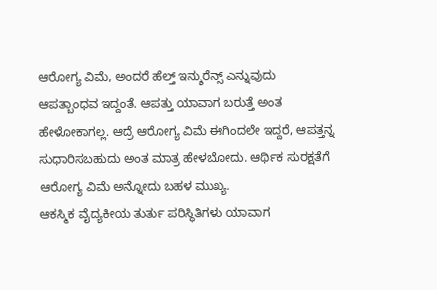ಆರೋಗ್ಯ ವಿಮೆ, ಅಂದರೆ ಹೆಲ್ತ್ ಇನ್ಶುರೆನ್ಸ್ ಎನ್ನುವುದು ಆಪತ್ಬಾಂಧವ ಇದ್ದಂತೆ. ಆಪತ್ತು ಯಾವಾಗ ಬರುತ್ತೆ ಅಂತ ಹೇಳೋಕಾಗಲ್ಲ. ಆದ್ರೆ ಆರೋಗ್ಯ ವಿಮೆ ಈಗಿಂದಲೇ ಇದ್ದರೆ, ಆಪತ್ತನ್ನ ಸುಧಾರಿಸಬಹುದು ಅಂತ ಮಾತ್ರ ಹೇಳಬೋದು. ಆರ್ಥಿಕ ಸುರಕ್ಷತೆಗೆ ಆರೋಗ್ಯ ವಿಮೆ ಅನ್ನೋದು ಬಹಳ ಮುಖ್ಯ.
ಆಕಸ್ಮಿಕ ವೈದ್ಯಕೀಯ ತುರ್ತು ಪರಿಸ್ಥಿತಿಗಳು ಯಾವಾಗ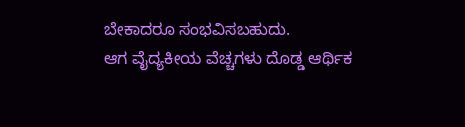ಬೇಕಾದರೂ ಸಂಭವಿಸಬಹುದು.
ಆಗ ವೈದ್ಯಕೀಯ ವೆಚ್ಚಗಳು ದೊಡ್ಡ ಆರ್ಥಿಕ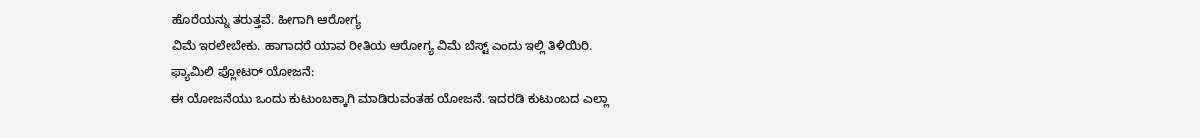ಹೊರೆಯನ್ನು ತರುತ್ತವೆ. ಹೀಗಾಗಿ ಆರೋಗ್ಯ
ವಿಮೆ ಇರಲೇಬೇಕು. ಹಾಗಾದರೆ ಯಾವ ರೀತಿಯ ಆರೋಗ್ಯ ವಿಮೆ ಬೆಸ್ಟ್ ಎಂದು ಇಲ್ಲಿ ತಿಳಿಯಿರಿ.
ಫ್ಯಾಮಿಲಿ ಪ್ಲೋಟರ್ ಯೋಜನೆ:
ಈ ಯೋಜನೆಯು ಒಂದು ಕುಟುಂಬಕ್ಕಾಗಿ ಮಾಡಿರುವಂತಹ ಯೋಜನೆ. ಇದರಡಿ ಕುಟುಂಬದ ಎಲ್ಲಾ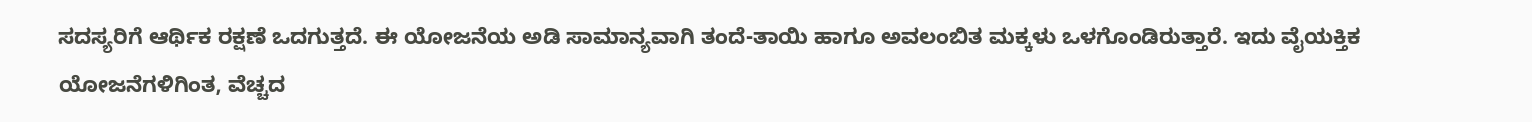ಸದಸ್ಯರಿಗೆ ಆರ್ಥಿಕ ರಕ್ಷಣೆ ಒದಗುತ್ತದೆ. ಈ ಯೋಜನೆಯ ಅಡಿ ಸಾಮಾನ್ಯವಾಗಿ ತಂದೆ-ತಾಯಿ ಹಾಗೂ ಅವಲಂಬಿತ ಮಕ್ಕಳು ಒಳಗೊಂಡಿರುತ್ತಾರೆ. ಇದು ವೈಯಕ್ತಿಕ ಯೋಜನೆಗಳಿಗಿಂತ, ವೆಚ್ಚದ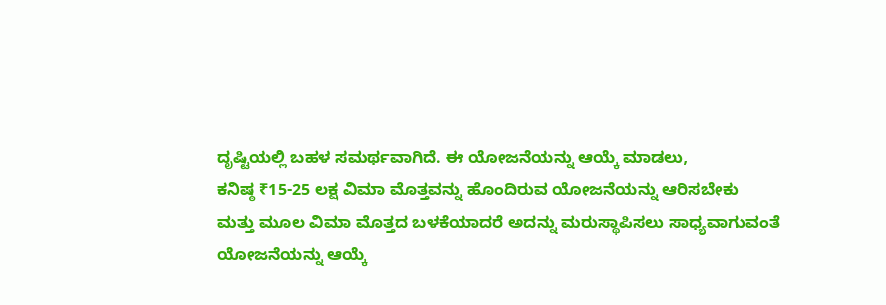ದೃಷ್ಟಿಯಲ್ಲಿ ಬಹಳ ಸಮರ್ಥವಾಗಿದೆ. ಈ ಯೋಜನೆಯನ್ನು ಆಯ್ಕೆ ಮಾಡಲು,
ಕನಿಷ್ಠ ₹15-25 ಲಕ್ಷ ವಿಮಾ ಮೊತ್ತವನ್ನು ಹೊಂದಿರುವ ಯೋಜನೆಯನ್ನು ಆರಿಸಬೇಕು
ಮತ್ತು ಮೂಲ ವಿಮಾ ಮೊತ್ತದ ಬಳಕೆಯಾದರೆ ಅದನ್ನು ಮರುಸ್ಥಾಪಿಸಲು ಸಾಧ್ಯವಾಗುವಂತೆ ಯೋಜನೆಯನ್ನು ಆಯ್ಕೆ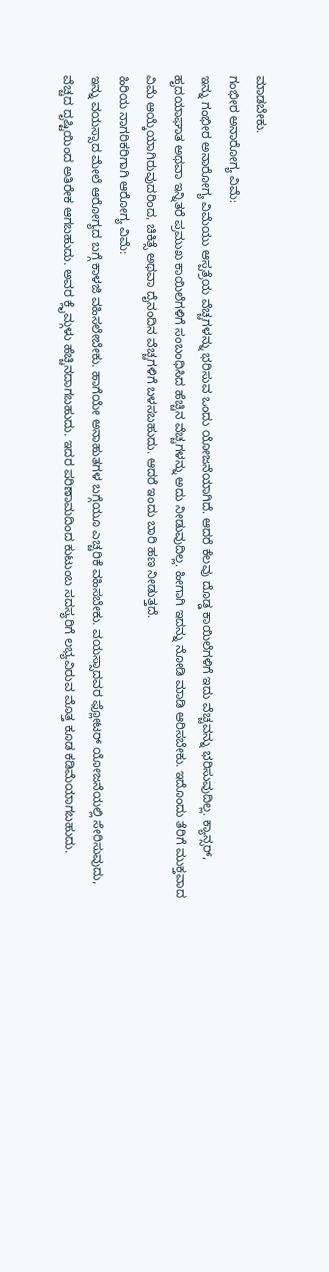ಮಾಡಬೇಕು.
ಗಂಭೀರ ಅನಾರೋಗ್ಯ ವಿಮೆ:
ಇನ್ನು ಗಂಭೀರ ಅನಾರೋಗ್ಯ ವಿಮೆಯು ಆಸ್ಪತ್ರೆಯ ವೆಚ್ಚಗಳನ್ನು ಭರಿಸುವ ಒಂದು ಯೋಜನೆಯಾಗಿದೆ. ಆದರೆ ಕೆಲವು ದೊಡ್ಡ ಕಾಯಿಲೆಗಳಿಗೆ ಇದು ವೆಚ್ಚವನ್ನು ಭರಿಸುವುದಿಲ್ಲ. ಕ್ಯಾನ್ಸರ್, ಹೃದಯಾಘಾತ ಅಥವಾ ಇನ್ನಿತರೆ ಪ್ರಮುಖ ಕಾಯಿಲೆಗಳಿಗೆ ಸಂಬಂಧಿಸಿದ ಹೆಚ್ಚಿನ ವೆಚ್ಚಗಳನ್ನು ಅದು ನೀಡುವುದಿಲ್ಲ. ಹೀಗಾಗಿ ಇದನ್ನು ನೋಡಿ ಮಾಡಿ ಆರಿಸಬೇಕು. ಇದೊಂದು ತೆರಿಗೆ ಮುಕ್ತವಾದ ವಿಮೆ ಆಯ್ಕೆಯಾಗಿರುವುದರಿಂದ, ಚಿಕಿತ್ಸೆ ಅಥವಾ ದೈನಂದಿನ ವೆಚ್ಚಗಳಿಗೆ ಬಳಸಬಹುದು. ಆದರೆ ಇಂದು ಬಾರಿ ಹಣ ನೀಡುತ್ತದೆ.
ಹಿರಿಯ ನಾಗರಿಕರಿಗಾಗಿ ಆರೋಗ್ಯ ವಿಮೆ:
ಇನ್ನು ವಯಸ್ಸಾದ ಮೇಲೆ ಆರೋಗ್ಯದ ಬಗ್ಗೆ ಕಾಳಜಿ ವಹಿಸಲೇಬೇಕು. ಹಾಗೆಯೇ ಅನಾಹುತಗಳ ಬಗ್ಗೆಯೂ ಎಚ್ಚರಿಕೆ ವಹಿಸಬೇಕು. ವಯಸ್ಸಾದವರ ಫ್ಲೋಟರ್ ಯೋಜನೆಯಲ್ಲಿ ಸೇರಿಸುವುದು, ವೆಚ್ಚದ ದೃಷ್ಟಿಯಿಂದ ಅತಿರೇಕ ಆಗಬಹುದು. ಅವರ ಕ್ಲೈಮ್ಗಳು ಹೆಚ್ಚಿನದಾಗಬಹುದು. ಇದರ ಪರಿಣಾಮದಿಂದ ಕುಟುಂಬ ಸದಸ್ಯರಿಗೆ ಲಭ್ಯವಿರುವ ಮೊತ್ತ ಕೂಡ ಕಡಿಮೆಯಾಗಬಹುದು.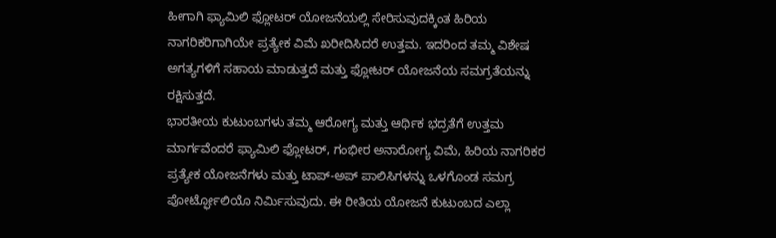ಹೀಗಾಗಿ ಫ್ಯಾಮಿಲಿ ಫ್ಲೋಟರ್ ಯೋಜನೆಯಲ್ಲಿ ಸೇರಿಸುವುದಕ್ಕಿಂತ ಹಿರಿಯ ನಾಗರಿಕರಿಗಾಗಿಯೇ ಪ್ರತ್ಯೇಕ ವಿಮೆ ಖರೀದಿಸಿದರೆ ಉತ್ತಮ. ಇದರಿಂದ ತಮ್ಮ ವಿಶೇಷ ಅಗತ್ಯಗಳಿಗೆ ಸಹಾಯ ಮಾಡುತ್ತದೆ ಮತ್ತು ಫ್ಲೋಟರ್ ಯೋಜನೆಯ ಸಮಗ್ರತೆಯನ್ನು ರಕ್ಷಿಸುತ್ತದೆ.
ಭಾರತೀಯ ಕುಟುಂಬಗಳು ತಮ್ಮ ಆರೋಗ್ಯ ಮತ್ತು ಆರ್ಥಿಕ ಭದ್ರತೆಗೆ ಉತ್ತಮ ಮಾರ್ಗವೆಂದರೆ ಫ್ಯಾಮಿಲಿ ಫ್ಲೋಟರ್, ಗಂಭೀರ ಅನಾರೋಗ್ಯ ವಿಮೆ, ಹಿರಿಯ ನಾಗರಿಕರ ಪ್ರತ್ಯೇಕ ಯೋಜನೆಗಳು ಮತ್ತು ಟಾಪ್-ಅಪ್ ಪಾಲಿಸಿಗಳನ್ನು ಒಳಗೊಂಡ ಸಮಗ್ರ ಪೋರ್ಟ್ಫೋಲಿಯೊ ನಿರ್ಮಿಸುವುದು. ಈ ರೀತಿಯ ಯೋಜನೆ ಕುಟುಂಬದ ಎಲ್ಲಾ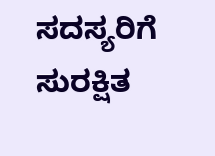ಸದಸ್ಯರಿಗೆ ಸುರಕ್ಷಿತ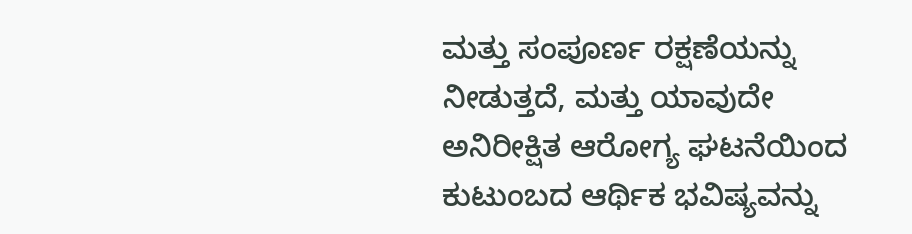ಮತ್ತು ಸಂಪೂರ್ಣ ರಕ್ಷಣೆಯನ್ನು ನೀಡುತ್ತದೆ, ಮತ್ತು ಯಾವುದೇ ಅನಿರೀಕ್ಷಿತ ಆರೋಗ್ಯ ಘಟನೆಯಿಂದ ಕುಟುಂಬದ ಆರ್ಥಿಕ ಭವಿಷ್ಯವನ್ನು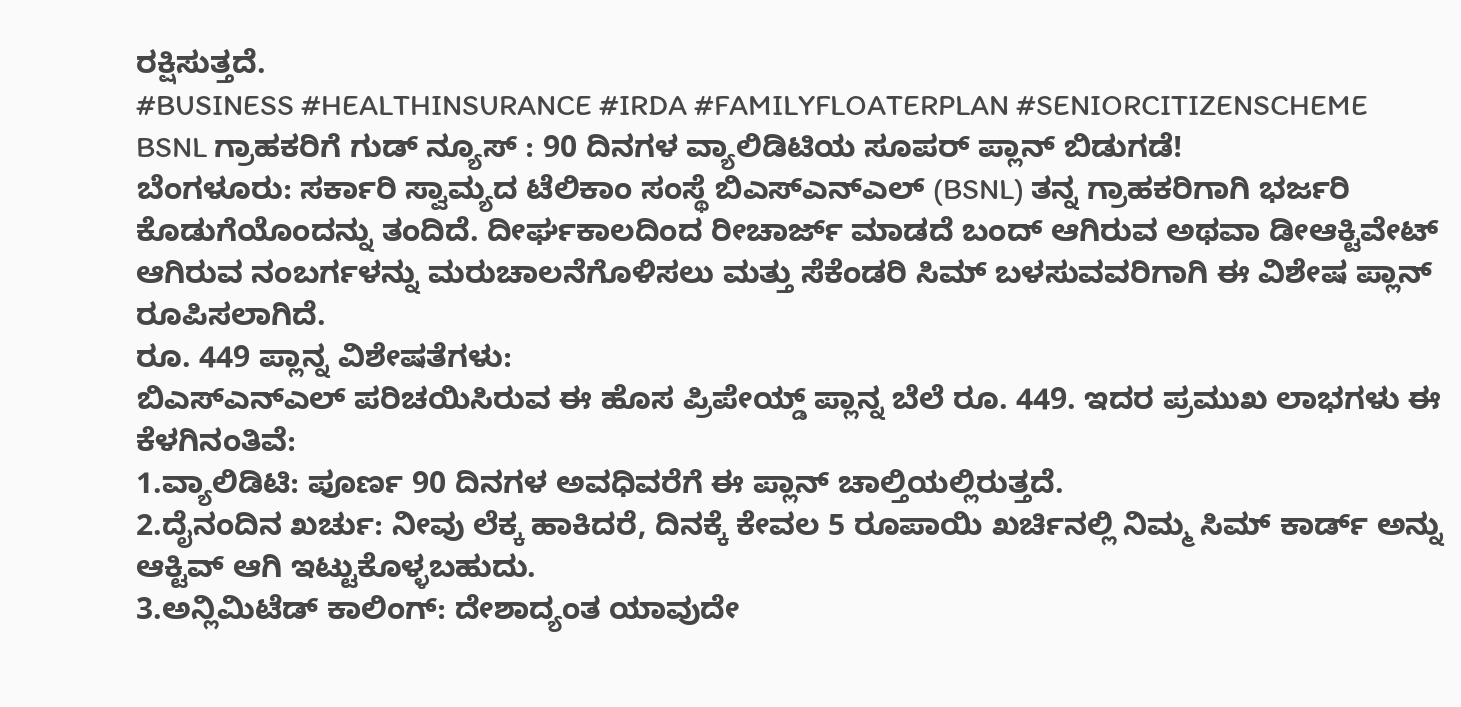ರಕ್ಷಿಸುತ್ತದೆ.
#BUSINESS #HEALTHINSURANCE #IRDA #FAMILYFLOATERPLAN #SENIORCITIZENSCHEME
BSNL ಗ್ರಾಹಕರಿಗೆ ಗುಡ್ ನ್ಯೂಸ್ : 90 ದಿನಗಳ ವ್ಯಾಲಿಡಿಟಿಯ ಸೂಪರ್ ಪ್ಲಾನ್ ಬಿಡುಗಡೆ!
ಬೆಂಗಳೂರು: ಸರ್ಕಾರಿ ಸ್ವಾಮ್ಯದ ಟೆಲಿಕಾಂ ಸಂಸ್ಥೆ ಬಿಎಸ್ಎನ್ಎಲ್ (BSNL) ತನ್ನ ಗ್ರಾಹಕರಿಗಾಗಿ ಭರ್ಜರಿ ಕೊಡುಗೆಯೊಂದನ್ನು ತಂದಿದೆ. ದೀರ್ಘಕಾಲದಿಂದ ರೀಚಾರ್ಜ್ ಮಾಡದೆ ಬಂದ್ ಆಗಿರುವ ಅಥವಾ ಡೀಆಕ್ಟಿವೇಟ್ ಆಗಿರುವ ನಂಬರ್ಗಳನ್ನು ಮರುಚಾಲನೆಗೊಳಿಸಲು ಮತ್ತು ಸೆಕೆಂಡರಿ ಸಿಮ್ ಬಳಸುವವರಿಗಾಗಿ ಈ ವಿಶೇಷ ಪ್ಲಾನ್ ರೂಪಿಸಲಾಗಿದೆ.
ರೂ. 449 ಪ್ಲಾನ್ನ ವಿಶೇಷತೆಗಳು:
ಬಿಎಸ್ಎನ್ಎಲ್ ಪರಿಚಯಿಸಿರುವ ಈ ಹೊಸ ಪ್ರಿಪೇಯ್ಡ್ ಪ್ಲಾನ್ನ ಬೆಲೆ ರೂ. 449. ಇದರ ಪ್ರಮುಖ ಲಾಭಗಳು ಈ ಕೆಳಗಿನಂತಿವೆ:
1.ವ್ಯಾಲಿಡಿಟಿ: ಪೂರ್ಣ 90 ದಿನಗಳ ಅವಧಿವರೆಗೆ ಈ ಪ್ಲಾನ್ ಚಾಲ್ತಿಯಲ್ಲಿರುತ್ತದೆ.
2.ದೈನಂದಿನ ಖರ್ಚು: ನೀವು ಲೆಕ್ಕ ಹಾಕಿದರೆ, ದಿನಕ್ಕೆ ಕೇವಲ 5 ರೂಪಾಯಿ ಖರ್ಚಿನಲ್ಲಿ ನಿಮ್ಮ ಸಿಮ್ ಕಾರ್ಡ್ ಅನ್ನು ಆಕ್ಟಿವ್ ಆಗಿ ಇಟ್ಟುಕೊಳ್ಳಬಹುದು.
3.ಅನ್ಲಿಮಿಟೆಡ್ ಕಾಲಿಂಗ್: ದೇಶಾದ್ಯಂತ ಯಾವುದೇ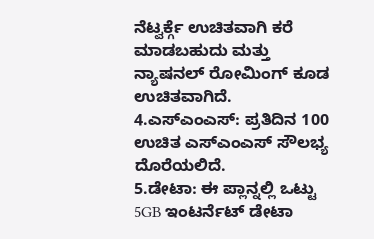ನೆಟ್ವರ್ಕ್ಗೆ ಉಚಿತವಾಗಿ ಕರೆ ಮಾಡಬಹುದು ಮತ್ತು ನ್ಯಾಷನಲ್ ರೋಮಿಂಗ್ ಕೂಡ ಉಚಿತವಾಗಿದೆ.
4.ಎಸ್ಎಂಎಸ್: ಪ್ರತಿದಿನ 100 ಉಚಿತ ಎಸ್ಎಂಎಸ್ ಸೌಲಭ್ಯ ದೊರೆಯಲಿದೆ.
5.ಡೇಟಾ: ಈ ಪ್ಲಾನ್ನಲ್ಲಿ ಒಟ್ಟು 5GB ಇಂಟರ್ನೆಟ್ ಡೇಟಾ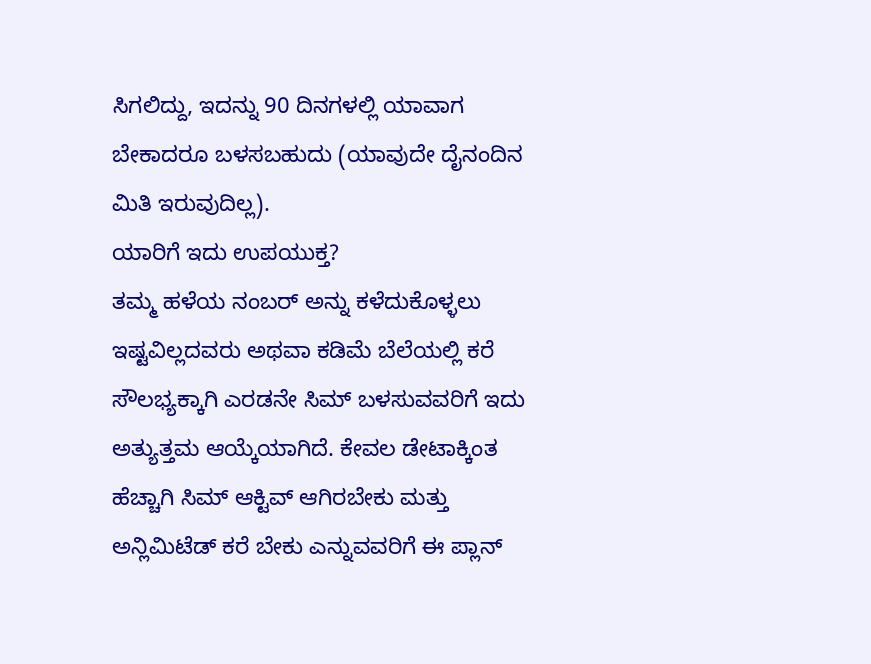ಸಿಗಲಿದ್ದು, ಇದನ್ನು 90 ದಿನಗಳಲ್ಲಿ ಯಾವಾಗ ಬೇಕಾದರೂ ಬಳಸಬಹುದು (ಯಾವುದೇ ದೈನಂದಿನ ಮಿತಿ ಇರುವುದಿಲ್ಲ).
ಯಾರಿಗೆ ಇದು ಉಪಯುಕ್ತ?
ತಮ್ಮ ಹಳೆಯ ನಂಬರ್ ಅನ್ನು ಕಳೆದುಕೊಳ್ಳಲು ಇಷ್ಟವಿಲ್ಲದವರು ಅಥವಾ ಕಡಿಮೆ ಬೆಲೆಯಲ್ಲಿ ಕರೆ ಸೌಲಭ್ಯಕ್ಕಾಗಿ ಎರಡನೇ ಸಿಮ್ ಬಳಸುವವರಿಗೆ ಇದು ಅತ್ಯುತ್ತಮ ಆಯ್ಕೆಯಾಗಿದೆ. ಕೇವಲ ಡೇಟಾಕ್ಕಿಂತ ಹೆಚ್ಚಾಗಿ ಸಿಮ್ ಆಕ್ಟಿವ್ ಆಗಿರಬೇಕು ಮತ್ತು ಅನ್ಲಿಮಿಟೆಡ್ ಕರೆ ಬೇಕು ಎನ್ನುವವರಿಗೆ ಈ ಪ್ಲಾನ್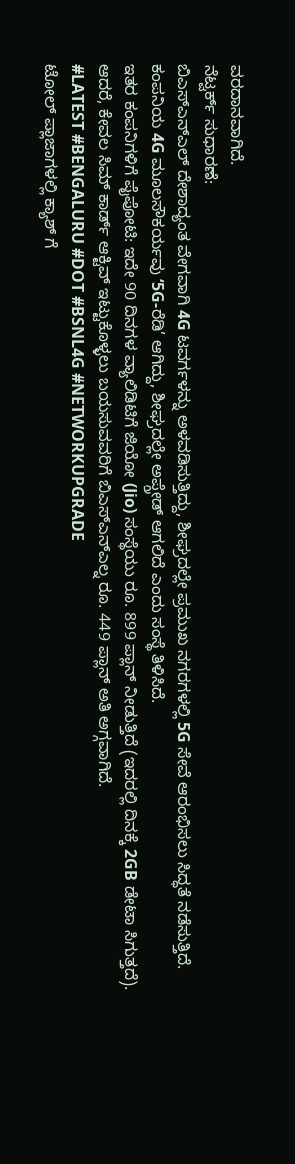ವರದಾನವಾಗಿದೆ.
ನೆಟ್ವರ್ಕ್ ಸುಧಾರಣೆ:
ಬಿಎಸ್ಎನ್ಎಲ್ ದೇಶಾದ್ಯಂತ ವೇಗವಾಗಿ 4G ಟವರ್ಗಳನ್ನು ಅಳವಡಿಸುತ್ತಿದ್ದು, ಶೀಘ್ರದಲ್ಲೇ ಪ್ರಮುಖ ನಗರಗಳಲ್ಲಿ 5G ಸೇವೆ ಆರಂಭಿಸಲು ಸಿದ್ಧತೆ ನಡೆಸುತ್ತಿದೆ. ಕಂಪನಿಯ 4G ಮೂಲಸೌಕರ್ಯವು ‘5G-ರೆಡಿ’ ಆಗಿದ್ದು, ಶೀಘ್ರದಲ್ಲೇ ಅಪ್ಗ್ರೇಡ್ ಆಗಲಿದೆ ಎಂದು ಸಂಸ್ಥೆ ತಿಳಿಸಿದೆ.
ಇತರ ಕಂಪನಿಗಳಿಗೆ ಪೈಪೋಟಿ: ಇದೇ 90 ದಿನಗಳ ವ್ಯಾಲಿಡಿಟಿಗೆ ಜಿಯೋ (Jio) ಸಂಸ್ಥೆಯು ರೂ. 899 ಪ್ಲಾನ್ ನೀಡುತ್ತಿದೆ (ಇದರಲ್ಲಿ ದಿನಕ್ಕೆ 2GB ಡೇಟಾ ಸಿಗುತ್ತದೆ). ಆದರೆ, ಕೇವಲ ಸಿಮ್ ಕಾರ್ಡ್ ಆಕ್ಟಿವ್ ಇಟ್ಟುಕೊಳ್ಳಲು ಬಯಸುವವರಿಗೆ ಬಿಎಸ್ಎನ್ಎಲ್ನ ರೂ. 449 ಪ್ಲಾನ್ ಅತಿ ಅಗ್ಗವಾಗಿದೆ.
#LATEST #BENGALURU #DOT #BSNL4G #NETWORKUPGRADE
ಟೋಲ್ ಪ್ಲಾಜಾಗಳಲ್ಲಿ ಕ್ಯಾಶ್ ಗೆ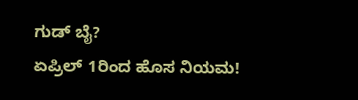ಗುಡ್ ಬೈ?
ಏಪ್ರಿಲ್ 1ರಿಂದ ಹೊಸ ನಿಯಮ!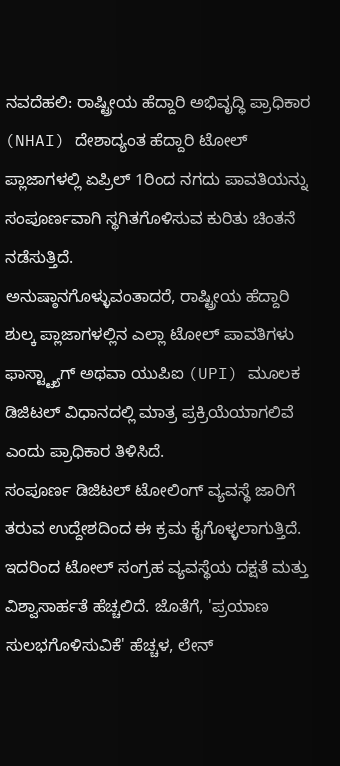ನವದೆಹಲಿ: ರಾಷ್ಟ್ರೀಯ ಹೆದ್ದಾರಿ ಅಭಿವೃದ್ಧಿ ಪ್ರಾಧಿಕಾರ (NHAI) ದೇಶಾದ್ಯಂತ ಹೆದ್ದಾರಿ ಟೋಲ್ ಪ್ಲಾಜಾಗಳಲ್ಲಿ ಏಪ್ರಿಲ್ 1ರಿಂದ ನಗದು ಪಾವತಿಯನ್ನು ಸಂಪೂರ್ಣವಾಗಿ ಸ್ಥಗಿತಗೊಳಿಸುವ ಕುರಿತು ಚಿಂತನೆ ನಡೆಸುತ್ತಿದೆ.
ಅನುಷ್ಠಾನಗೊಳ್ಳುವಂತಾದರೆ, ರಾಷ್ಟ್ರೀಯ ಹೆದ್ದಾರಿ ಶುಲ್ಕ ಪ್ಲಾಜಾಗಳಲ್ಲಿನ ಎಲ್ಲಾ ಟೋಲ್ ಪಾವತಿಗಳು ಫಾಸ್ಟ್ಟ್ಯಾಗ್ ಅಥವಾ ಯುಪಿಐ (UPI) ಮೂಲಕ ಡಿಜಿಟಲ್ ವಿಧಾನದಲ್ಲಿ ಮಾತ್ರ ಪ್ರಕ್ರಿಯೆಯಾಗಲಿವೆ ಎಂದು ಪ್ರಾಧಿಕಾರ ತಿಳಿಸಿದೆ.
ಸಂಪೂರ್ಣ ಡಿಜಿಟಲ್ ಟೋಲಿಂಗ್ ವ್ಯವಸ್ಥೆ ಜಾರಿಗೆ ತರುವ ಉದ್ದೇಶದಿಂದ ಈ ಕ್ರಮ ಕೈಗೊಳ್ಳಲಾಗುತ್ತಿದೆ. ಇದರಿಂದ ಟೋಲ್ ಸಂಗ್ರಹ ವ್ಯವಸ್ಥೆಯ ದಕ್ಷತೆ ಮತ್ತು ವಿಶ್ವಾಸಾರ್ಹತೆ ಹೆಚ್ಚಲಿದೆ. ಜೊತೆಗೆ, 'ಪ್ರಯಾಣ ಸುಲಭಗೊಳಿಸುವಿಕೆ' ಹೆಚ್ಚಳ, ಲೇನ್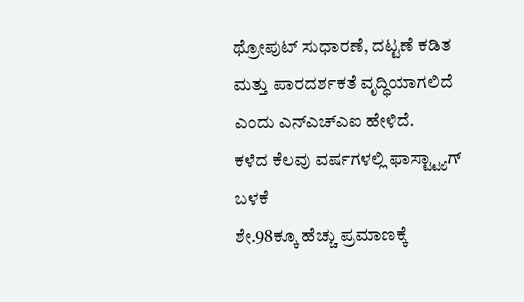ಥ್ರೋಪುಟ್ ಸುಧಾರಣೆ, ದಟ್ಟಣೆ ಕಡಿತ ಮತ್ತು ಪಾರದರ್ಶಕತೆ ವೃದ್ಧಿಯಾಗಲಿದೆ ಎಂದು ಎನ್ಎಚ್ಎಐ ಹೇಳಿದೆ.
ಕಳೆದ ಕೆಲವು ವರ್ಷಗಳಲ್ಲಿ ಫಾಸ್ಟ್ಟ್ಯಾಗ್ ಬಳಕೆ
ಶೇ.98ಕ್ಕೂ ಹೆಚ್ಚು ಪ್ರಮಾಣಕ್ಕೆ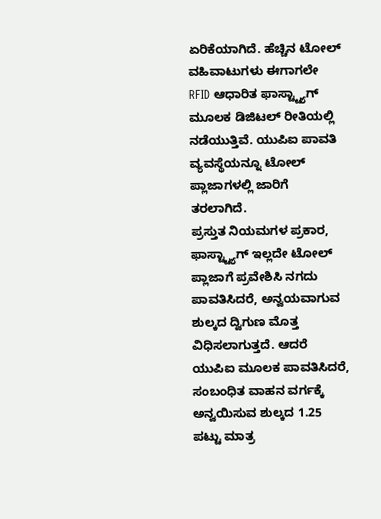ಏರಿಕೆಯಾಗಿದೆ. ಹೆಚ್ಚಿನ ಟೋಲ್ ವಹಿವಾಟುಗಳು ಈಗಾಗಲೇ
RFID ಆಧಾರಿತ ಫಾಸ್ಟ್ಟ್ಯಾಗ್ ಮೂಲಕ ಡಿಜಿಟಲ್ ರೀತಿಯಲ್ಲಿ ನಡೆಯುತ್ತಿವೆ. ಯುಪಿಐ ಪಾವತಿ ವ್ಯವಸ್ಥೆಯನ್ನೂ ಟೋಲ್ ಪ್ಲಾಜಾಗಳಲ್ಲಿ ಜಾರಿಗೆ ತರಲಾಗಿದೆ.
ಪ್ರಸ್ತುತ ನಿಯಮಗಳ ಪ್ರಕಾರ, ಫಾಸ್ಟ್ಟ್ಯಾಗ್ ಇಲ್ಲದೇ ಟೋಲ್ ಪ್ಲಾಜಾಗೆ ಪ್ರವೇಶಿಸಿ ನಗದು ಪಾವತಿಸಿದರೆ, ಅನ್ವಯವಾಗುವ ಶುಲ್ಕದ ದ್ವಿಗುಣ ಮೊತ್ತ ವಿಧಿಸಲಾಗುತ್ತದೆ. ಆದರೆ ಯುಪಿಐ ಮೂಲಕ ಪಾವತಿಸಿದರೆ, ಸಂಬಂಧಿತ ವಾಹನ ವರ್ಗಕ್ಕೆ ಅನ್ವಯಿಸುವ ಶುಲ್ಕದ 1.25 ಪಟ್ಟು ಮಾತ್ರ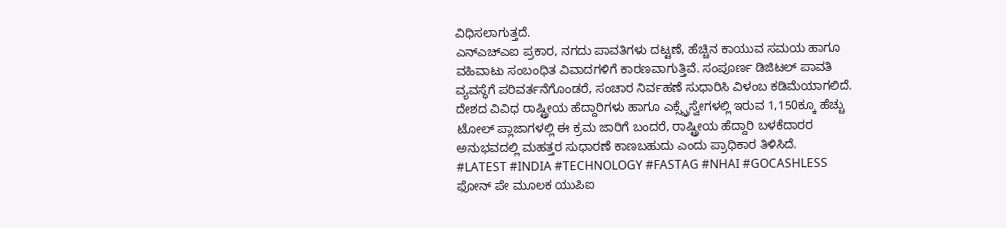ವಿಧಿಸಲಾಗುತ್ತದೆ.
ಎನ್ಎಚ್ಎಐ ಪ್ರಕಾರ, ನಗದು ಪಾವತಿಗಳು ದಟ್ಟಣೆ, ಹೆಚ್ಚಿನ ಕಾಯುವ ಸಮಯ ಹಾಗೂ ವಹಿವಾಟು ಸಂಬಂಧಿತ ವಿವಾದಗಳಿಗೆ ಕಾರಣವಾಗುತ್ತಿವೆ. ಸಂಪೂರ್ಣ ಡಿಜಿಟಲ್ ಪಾವತಿ ವ್ಯವಸ್ಥೆಗೆ ಪರಿವರ್ತನೆಗೊಂಡರೆ, ಸಂಚಾರ ನಿರ್ವಹಣೆ ಸುಧಾರಿಸಿ ವಿಳಂಬ ಕಡಿಮೆಯಾಗಲಿದೆ.
ದೇಶದ ವಿವಿಧ ರಾಷ್ಟ್ರೀಯ ಹೆದ್ದಾರಿಗಳು ಹಾಗೂ ಎಕ್ಸ್ಪ್ರೆಸ್ವೇಗಳಲ್ಲಿ ಇರುವ 1,150ಕ್ಕೂ ಹೆಚ್ಚು ಟೋಲ್ ಪ್ಲಾಜಾಗಳಲ್ಲಿ ಈ ಕ್ರಮ ಜಾರಿಗೆ ಬಂದರೆ, ರಾಷ್ಟ್ರೀಯ ಹೆದ್ದಾರಿ ಬಳಕೆದಾರರ ಅನುಭವದಲ್ಲಿ ಮಹತ್ತರ ಸುಧಾರಣೆ ಕಾಣಬಹುದು ಎಂದು ಪ್ರಾಧಿಕಾರ ತಿಳಿಸಿದೆ.
#LATEST #INDIA #TECHNOLOGY #FASTAG #NHAI #GOCASHLESS
ಫೋನ್ ಪೇ ಮೂಲಕ ಯುಪಿಐ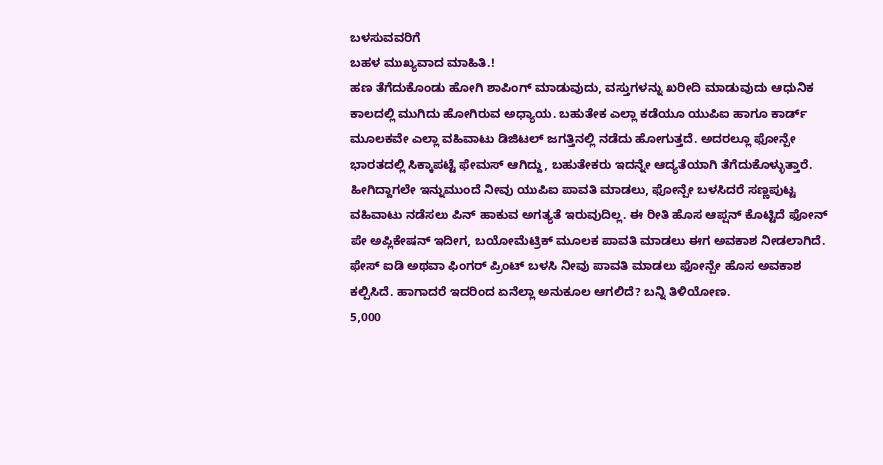ಬಳಸುವವರಿಗೆ
ಬಹಳ ಮುಖ್ಯವಾದ ಮಾಹಿತಿ.!
ಹಣ ತೆಗೆದುಕೊಂಡು ಹೋಗಿ ಶಾಪಿಂಗ್ ಮಾಡುವುದು, ವಸ್ತುಗಳನ್ನು ಖರೀದಿ ಮಾಡುವುದು ಆಧುನಿಕ ಕಾಲದಲ್ಲಿ ಮುಗಿದು ಹೋಗಿರುವ ಅಧ್ಯಾಯ. ಬಹುತೇಕ ಎಲ್ಲಾ ಕಡೆಯೂ ಯುಪಿಐ ಹಾಗೂ ಕಾರ್ಡ್ ಮೂಲಕವೇ ಎಲ್ಲಾ ವಹಿವಾಟು ಡಿಜಿಟಲ್ ಜಗತ್ತಿನಲ್ಲಿ ನಡೆದು ಹೋಗುತ್ತದೆ. ಅದರಲ್ಲೂ ಫೋನ್ಪೇ ಭಾರತದಲ್ಲಿ ಸಿಕ್ಕಾಪಟ್ಟೆ ಫೇಮಸ್ ಆಗಿದ್ದು, ಬಹುತೇಕರು ಇದನ್ನೇ ಆದ್ಯತೆಯಾಗಿ ತೆಗೆದುಕೊಳ್ಳುತ್ತಾರೆ.
ಹೀಗಿದ್ದಾಗಲೇ ಇನ್ನುಮುಂದೆ ನೀವು ಯುಪಿಐ ಪಾವತಿ ಮಾಡಲು, ಫೋನ್ಪೇ ಬಳಸಿದರೆ ಸಣ್ಣಪುಟ್ಟ ವಹಿವಾಟು ನಡೆಸಲು ಪಿನ್ ಹಾಕುವ ಅಗತ್ಯತೆ ಇರುವುದಿಲ್ಲ. ಈ ರೀತಿ ಹೊಸ ಆಪ್ಷನ್ ಕೊಟ್ಟಿದೆ ಫೋನ್ ಪೇ ಅಪ್ಲಿಕೇಷನ್ ಇದೀಗ, ಬಯೋಮೆಟ್ರಿಕ್ ಮೂಲಕ ಪಾವತಿ ಮಾಡಲು ಈಗ ಅವಕಾಶ ನೀಡಲಾಗಿದೆ. ಫೇಸ್ ಐಡಿ ಅಥವಾ ಫಿಂಗರ್ ಪ್ರಿಂಟ್ ಬಳಸಿ ನೀವು ಪಾವತಿ ಮಾಡಲು ಫೋನ್ಪೇ ಹೊಸ ಅವಕಾಶ ಕಲ್ಪಿಸಿದೆ. ಹಾಗಾದರೆ ಇದರಿಂದ ಏನೆಲ್ಲಾ ಅನುಕೂಲ ಆಗಲಿದೆ? ಬನ್ನಿ ತಿಳಿಯೋಣ.
5,000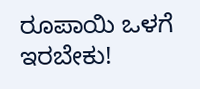ರೂಪಾಯಿ ಒಳಗೆ ಇರಬೇಕು!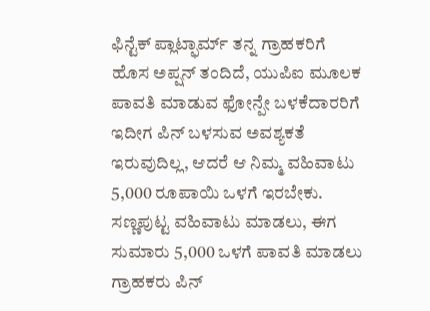ಫಿನ್ಟೆಕ್ ಪ್ಲಾಟ್ಫಾರ್ಮ್ ತನ್ನ ಗ್ರಾಹಕರಿಗೆ ಹೊಸ ಅಪ್ಷನ್ ತಂದಿದೆ, ಯುಪಿಐ ಮೂಲಕ ಪಾವತಿ ಮಾಡುವ ಫೋನ್ಪೇ ಬಳಕೆದಾರರಿಗೆ ಇದೀಗ ಪಿನ್ ಬಳಸುವ ಅವಶ್ಯಕತೆ ಇರುವುದಿಲ್ಲ, ಆದರೆ ಆ ನಿಮ್ಮ ವಹಿವಾಟು 5,000 ರೂಪಾಯಿ ಒಳಗೆ ಇರಬೇಕು. ಸಣ್ಣಪುಟ್ಟ ವಹಿವಾಟು ಮಾಡಲು, ಈಗ ಸುಮಾರು 5,000 ಒಳಗೆ ಪಾವತಿ ಮಾಡಲು ಗ್ರಾಹಕರು ಪಿನ್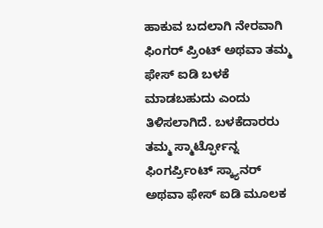ಹಾಕುವ ಬದಲಾಗಿ ನೇರವಾಗಿ ಫಿಂಗರ್ ಪ್ರಿಂಟ್ ಅಥವಾ ತಮ್ಮ ಫೇಸ್ ಐಡಿ ಬಳಕೆ ಮಾಡಬಹುದು ಎಂದು ತಿಳಿಸಲಾಗಿದೆ. ಬಳಕೆದಾರರು ತಮ್ಮ ಸ್ಮಾರ್ಟ್ಫೋನ್ನ ಫಿಂಗರ್ಪ್ರಿಂಟ್ ಸ್ಕ್ಯಾನರ್ ಅಥವಾ ಫೇಸ್ ಐಡಿ ಮೂಲಕ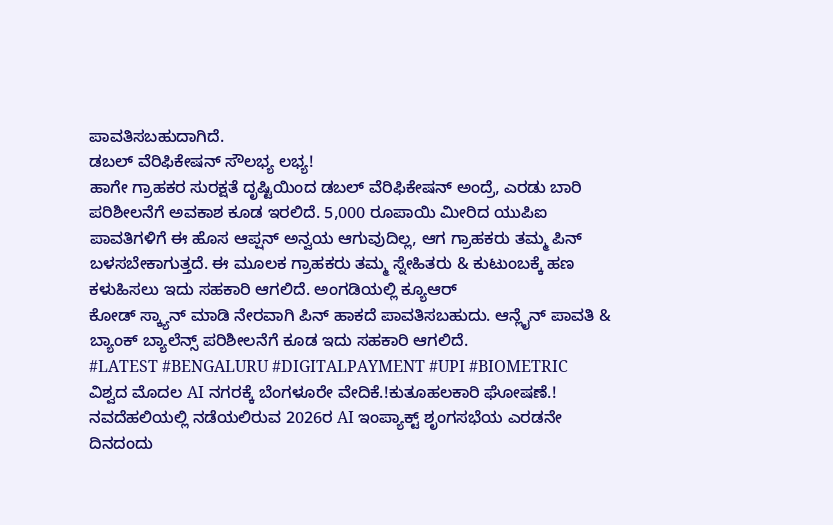ಪಾವತಿಸಬಹುದಾಗಿದೆ.
ಡಬಲ್ ವೆರಿಫಿಕೇಷನ್ ಸೌಲಭ್ಯ ಲಭ್ಯ!
ಹಾಗೇ ಗ್ರಾಹಕರ ಸುರಕ್ಷತೆ ದೃಷ್ಟಿಯಿಂದ ಡಬಲ್ ವೆರಿಫಿಕೇಷನ್ ಅಂದ್ರೆ, ಎರಡು ಬಾರಿ ಪರಿಶೀಲನೆಗೆ ಅವಕಾಶ ಕೂಡ ಇರಲಿದೆ. 5,000 ರೂಪಾಯಿ ಮೀರಿದ ಯುಪಿಐ ಪಾವತಿಗಳಿಗೆ ಈ ಹೊಸ ಆಪ್ಷನ್ ಅನ್ವಯ ಆಗುವುದಿಲ್ಲ, ಆಗ ಗ್ರಾಹಕರು ತಮ್ಮ ಪಿನ್ ಬಳಸಬೇಕಾಗುತ್ತದೆ. ಈ ಮೂಲಕ ಗ್ರಾಹಕರು ತಮ್ಮ ಸ್ನೇಹಿತರು & ಕುಟುಂಬಕ್ಕೆ ಹಣ ಕಳುಹಿಸಲು ಇದು ಸಹಕಾರಿ ಆಗಲಿದೆ. ಅಂಗಡಿಯಲ್ಲಿ ಕ್ಯೂಆರ್
ಕೋಡ್ ಸ್ಕ್ಯಾನ್ ಮಾಡಿ ನೇರವಾಗಿ ಪಿನ್ ಹಾಕದೆ ಪಾವತಿಸಬಹುದು. ಆನ್ಲೈನ್ ಪಾವತಿ & ಬ್ಯಾಂಕ್ ಬ್ಯಾಲೆನ್ಸ್ ಪರಿಶೀಲನೆಗೆ ಕೂಡ ಇದು ಸಹಕಾರಿ ಆಗಲಿದೆ.
#LATEST #BENGALURU #DIGITALPAYMENT #UPI #BIOMETRIC
ವಿಶ್ವದ ಮೊದಲ AI ನಗರಕ್ಕೆ ಬೆಂಗಳೂರೇ ವೇದಿಕೆ.!ಕುತೂಹಲಕಾರಿ ಘೋಷಣೆ.!
ನವದೆಹಲಿಯಲ್ಲಿ ನಡೆಯಲಿರುವ 2026ರ AI ಇಂಪ್ಯಾಕ್ಟ್ ಶೃಂಗಸಭೆಯ ಎರಡನೇ ದಿನದಂದು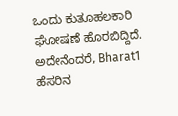ಒಂದು ಕುತೂಹಲಕಾರಿ ಘೋಷಣೆ ಹೊರಬಿದ್ದಿದೆ. ಅದೇನೆಂದರೆ, Bharat1 ಹೆಸರಿನ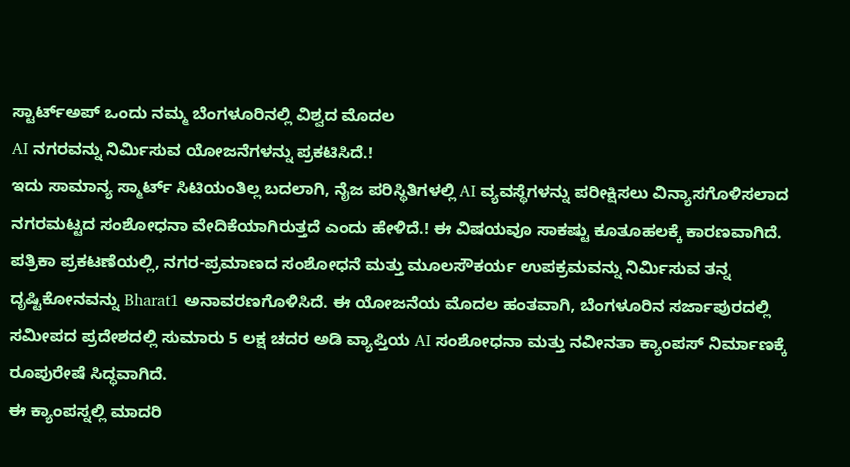ಸ್ಟಾರ್ಟ್ಅಪ್ ಒಂದು ನಮ್ಮ ಬೆಂಗಳೂರಿನಲ್ಲಿ ವಿಶ್ವದ ಮೊದಲ
AI ನಗರವನ್ನು ನಿರ್ಮಿಸುವ ಯೋಜನೆಗಳನ್ನು ಪ್ರಕಟಿಸಿದೆ.!
ಇದು ಸಾಮಾನ್ಯ ಸ್ಮಾರ್ಟ್ ಸಿಟಿಯಂತಿಲ್ಲ ಬದಲಾಗಿ, ನೈಜ ಪರಿಸ್ಥಿತಿಗಳಲ್ಲಿ AI ವ್ಯವಸ್ಥೆಗಳನ್ನು ಪರೀಕ್ಷಿಸಲು ವಿನ್ಯಾಸಗೊಳಿಸಲಾದ ನಗರಮಟ್ಟದ ಸಂಶೋಧನಾ ವೇದಿಕೆಯಾಗಿರುತ್ತದೆ ಎಂದು ಹೇಳಿದೆ.! ಈ ವಿಷಯವೂ ಸಾಕಷ್ಟು ಕೂತೂಹಲಕ್ಕೆ ಕಾರಣವಾಗಿದೆ.
ಪತ್ರಿಕಾ ಪ್ರಕಟಣೆಯಲ್ಲಿ, ನಗರ-ಪ್ರಮಾಣದ ಸಂಶೋಧನೆ ಮತ್ತು ಮೂಲಸೌಕರ್ಯ ಉಪಕ್ರಮವನ್ನು ನಿರ್ಮಿಸುವ ತನ್ನ ದೃಷ್ಟಿಕೋನವನ್ನು Bharat1 ಅನಾವರಣಗೊಳಿಸಿದೆ. ಈ ಯೋಜನೆಯ ಮೊದಲ ಹಂತವಾಗಿ, ಬೆಂಗಳೂರಿನ ಸರ್ಜಾಪುರದಲ್ಲಿ ಸಮೀಪದ ಪ್ರದೇಶದಲ್ಲಿ ಸುಮಾರು 5 ಲಕ್ಷ ಚದರ ಅಡಿ ವ್ಯಾಪ್ತಿಯ AI ಸಂಶೋಧನಾ ಮತ್ತು ನವೀನತಾ ಕ್ಯಾಂಪಸ್ ನಿರ್ಮಾಣಕ್ಕೆ ರೂಪುರೇಷೆ ಸಿದ್ಧವಾಗಿದೆ.
ಈ ಕ್ಯಾಂಪಸ್ನಲ್ಲಿ ಮಾದರಿ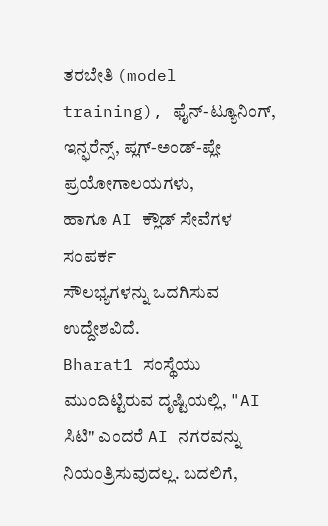ತರಬೇತಿ (model training), ಫೈನ್-ಟ್ಯೂನಿಂಗ್, ಇನ್ಫರೆನ್ಸ್, ಪ್ಲಗ್-ಅಂಡ್-ಪ್ಲೇ ಪ್ರಯೋಗಾಲಯಗಳು,
ಹಾಗೂ AI ಕ್ಲೌಡ್ ಸೇವೆಗಳ ಸಂಪರ್ಕ
ಸೌಲಭ್ಯಗಳನ್ನು ಒದಗಿಸುವ ಉದ್ದೇಶವಿದೆ.
Bharat1 ಸಂಸ್ಥೆಯು ಮುಂದಿಟ್ಟಿರುವ ದೃಷ್ಟಿಯಲ್ಲಿ, "AI ಸಿಟಿ" ಎಂದರೆ AI ನಗರವನ್ನು ನಿಯಂತ್ರಿಸುವುದಲ್ಲ. ಬದಲಿಗೆ,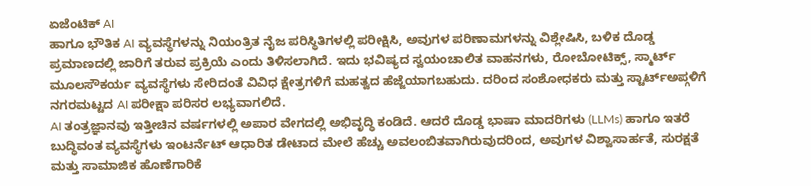ಏಜೆಂಟಿಕ್ AI
ಹಾಗೂ ಭೌತಿಕ AI ವ್ಯವಸ್ಥೆಗಳನ್ನು ನಿಯಂತ್ರಿತ ನೈಜ ಪರಿಸ್ಥಿತಿಗಳಲ್ಲಿ ಪರೀಕ್ಷಿಸಿ, ಅವುಗಳ ಪರಿಣಾಮಗಳನ್ನು ವಿಶ್ಲೇಷಿಸಿ, ಬಳಿಕ ದೊಡ್ಡ ಪ್ರಮಾಣದಲ್ಲಿ ಜಾರಿಗೆ ತರುವ ಪ್ರಕ್ರಿಯೆ ಎಂದು ತಿಳಿಸಲಾಗಿದೆ. ಇದು ಭವಿಷ್ಯದ ಸ್ವಯಂಚಾಲಿತ ವಾಹನಗಳು, ರೋಬೋಟಿಕ್ಸ್, ಸ್ಮಾರ್ಟ್ ಮೂಲಸೌಕರ್ಯ ವ್ಯವಸ್ಥೆಗಳು ಸೇರಿದಂತೆ ವಿವಿಧ ಕ್ಷೇತ್ರಗಳಿಗೆ ಮಹತ್ವದ ಹೆಜ್ಜೆಯಾಗಬಹುದು. ದರಿಂದ ಸಂಶೋಧಕರು ಮತ್ತು ಸ್ಟಾರ್ಟ್ಅಪ್ಗಳಿಗೆ ನಗರಮಟ್ಟದ AI ಪರೀಕ್ಷಾ ಪರಿಸರ ಲಭ್ಯವಾಗಲಿದೆ.
AI ತಂತ್ರಜ್ಞಾನವು ಇತ್ತೀಚಿನ ವರ್ಷಗಳಲ್ಲಿ ಅಪಾರ ವೇಗದಲ್ಲಿ ಅಭಿವೃದ್ಧಿ ಕಂಡಿದೆ. ಆದರೆ ದೊಡ್ಡ ಭಾಷಾ ಮಾದರಿಗಳು (LLMs) ಹಾಗೂ ಇತರೆ ಬುದ್ಧಿವಂತ ವ್ಯವಸ್ಥೆಗಳು ಇಂಟರ್ನೆಟ್ ಆಧಾರಿತ ಡೇಟಾದ ಮೇಲೆ ಹೆಚ್ಚು ಅವಲಂಬಿತವಾಗಿರುವುದರಿಂದ, ಅವುಗಳ ವಿಶ್ವಾಸಾರ್ಹತೆ, ಸುರಕ್ಷತೆ ಮತ್ತು ಸಾಮಾಜಿಕ ಹೊಣೆಗಾರಿಕೆ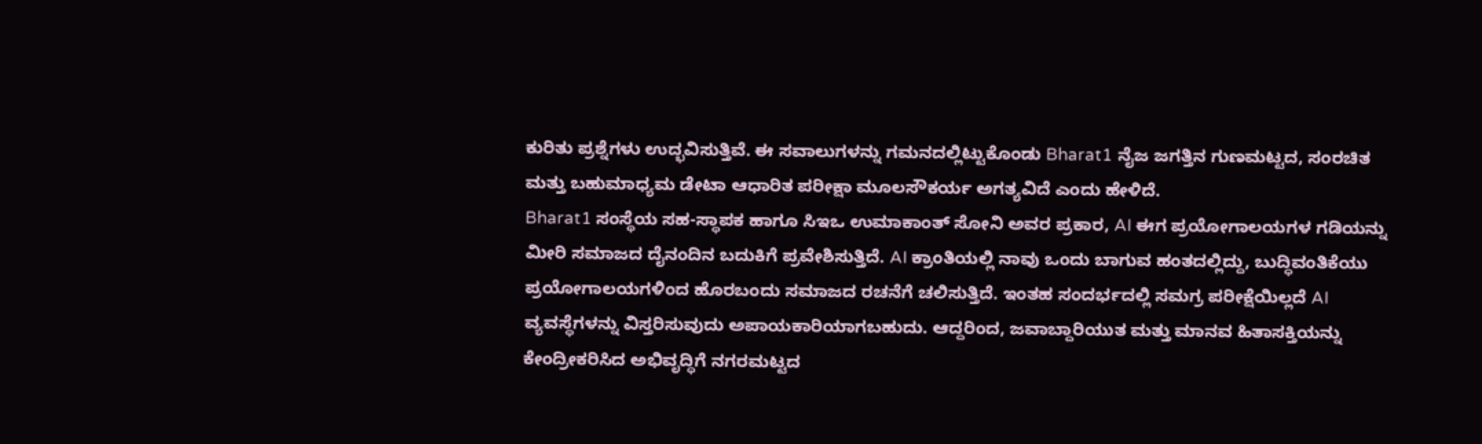ಕುರಿತು ಪ್ರಶ್ನೆಗಳು ಉದ್ಭವಿಸುತ್ತಿವೆ. ಈ ಸವಾಲುಗಳನ್ನು ಗಮನದಲ್ಲಿಟ್ಟುಕೊಂಡು Bharat1 ನೈಜ ಜಗತ್ತಿನ ಗುಣಮಟ್ಟದ, ಸಂರಚಿತ ಮತ್ತು ಬಹುಮಾಧ್ಯಮ ಡೇಟಾ ಆಧಾರಿತ ಪರೀಕ್ಷಾ ಮೂಲಸೌಕರ್ಯ ಅಗತ್ಯವಿದೆ ಎಂದು ಹೇಳಿದೆ.
Bharat1 ಸಂಸ್ಥೆಯ ಸಹ-ಸ್ಥಾಪಕ ಹಾಗೂ ಸಿಇಒ ಉಮಾಕಾಂತ್ ಸೋನಿ ಅವರ ಪ್ರಕಾರ, AI ಈಗ ಪ್ರಯೋಗಾಲಯಗಳ ಗಡಿಯನ್ನು ಮೀರಿ ಸಮಾಜದ ದೈನಂದಿನ ಬದುಕಿಗೆ ಪ್ರವೇಶಿಸುತ್ತಿದೆ. AI ಕ್ರಾಂತಿಯಲ್ಲಿ ನಾವು ಒಂದು ಬಾಗುವ ಹಂತದಲ್ಲಿದ್ದು, ಬುದ್ಧಿವಂತಿಕೆಯು ಪ್ರಯೋಗಾಲಯಗಳಿಂದ ಹೊರಬಂದು ಸಮಾಜದ ರಚನೆಗೆ ಚಲಿಸುತ್ತಿದೆ. ಇಂತಹ ಸಂದರ್ಭದಲ್ಲಿ ಸಮಗ್ರ ಪರೀಕ್ಷೆಯಿಲ್ಲದೆ AI ವ್ಯವಸ್ಥೆಗಳನ್ನು ವಿಸ್ತರಿಸುವುದು ಅಪಾಯಕಾರಿಯಾಗಬಹುದು. ಆದ್ದರಿಂದ, ಜವಾಬ್ದಾರಿಯುತ ಮತ್ತು ಮಾನವ ಹಿತಾಸಕ್ತಿಯನ್ನು ಕೇಂದ್ರೀಕರಿಸಿದ ಅಭಿವೃದ್ಧಿಗೆ ನಗರಮಟ್ಟದ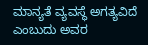ಮಾನ್ಯತೆ ವ್ಯವಸ್ಥೆ ಅಗತ್ಯವಿದೆ ಎಂಬುದು ಅವರ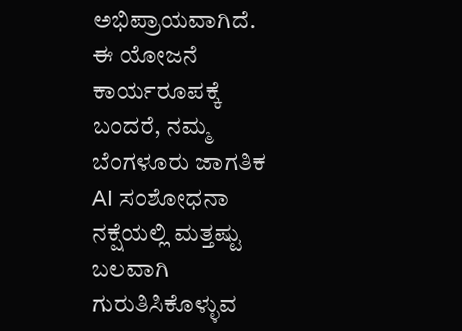ಅಭಿಪ್ರಾಯವಾಗಿದೆ.
ಈ ಯೋಜನೆ ಕಾರ್ಯರೂಪಕ್ಕೆ ಬಂದರೆ, ನಮ್ಮ ಬೆಂಗಳೂರು ಜಾಗತಿಕ AI ಸಂಶೋಧನಾ ನಕ್ಷೆಯಲ್ಲಿ ಮತ್ತಷ್ಟು ಬಲವಾಗಿ ಗುರುತಿಸಿಕೊಳ್ಳುವ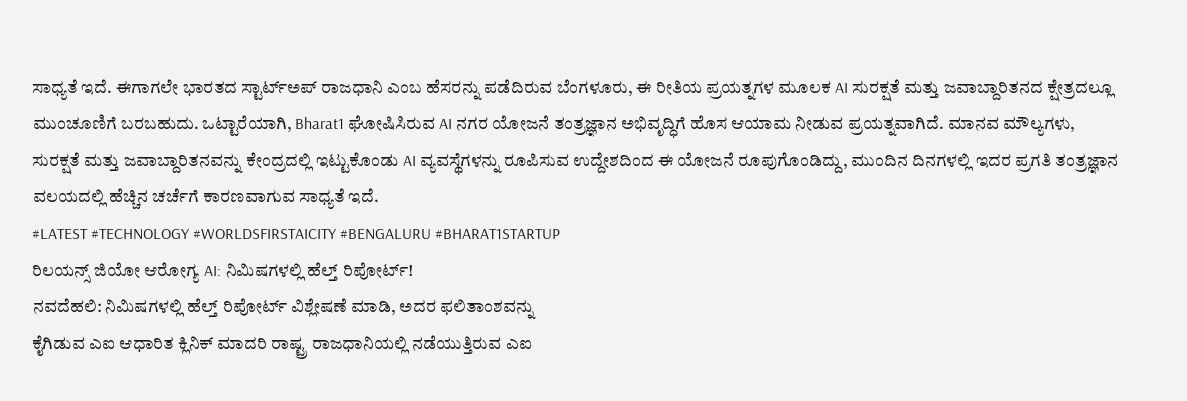ಸಾಧ್ಯತೆ ಇದೆ. ಈಗಾಗಲೇ ಭಾರತದ ಸ್ಟಾರ್ಟ್ಅಪ್ ರಾಜಧಾನಿ ಎಂಬ ಹೆಸರನ್ನು ಪಡೆದಿರುವ ಬೆಂಗಳೂರು, ಈ ರೀತಿಯ ಪ್ರಯತ್ನಗಳ ಮೂಲಕ AI ಸುರಕ್ಷತೆ ಮತ್ತು ಜವಾಬ್ದಾರಿತನದ ಕ್ಷೇತ್ರದಲ್ಲೂ ಮುಂಚೂಣಿಗೆ ಬರಬಹುದು. ಒಟ್ಟಾರೆಯಾಗಿ, Bharat1 ಘೋಷಿಸಿರುವ AI ನಗರ ಯೋಜನೆ ತಂತ್ರಜ್ಞಾನ ಅಭಿವೃದ್ಧಿಗೆ ಹೊಸ ಆಯಾಮ ನೀಡುವ ಪ್ರಯತ್ನವಾಗಿದೆ. ಮಾನವ ಮೌಲ್ಯಗಳು,
ಸುರಕ್ಷತೆ ಮತ್ತು ಜವಾಬ್ದಾರಿತನವನ್ನು ಕೇಂದ್ರದಲ್ಲಿ ಇಟ್ಟುಕೊಂಡು AI ವ್ಯವಸ್ಥೆಗಳನ್ನು ರೂಪಿಸುವ ಉದ್ದೇಶದಿಂದ ಈ ಯೋಜನೆ ರೂಪುಗೊಂಡಿದ್ದು, ಮುಂದಿನ ದಿನಗಳಲ್ಲಿ ಇದರ ಪ್ರಗತಿ ತಂತ್ರಜ್ಞಾನ ವಲಯದಲ್ಲಿ ಹೆಚ್ಚಿನ ಚರ್ಚೆಗೆ ಕಾರಣವಾಗುವ ಸಾಧ್ಯತೆ ಇದೆ.
#LATEST #TECHNOLOGY #WORLDSFIRSTAICITY #BENGALURU #BHARAT1STARTUP
ರಿಲಯನ್ಸ್ ಜಿಯೋ ಆರೋಗ್ಯ AI: ನಿಮಿಷಗಳಲ್ಲಿ ಹೆಲ್ತ್ ರಿಪೋರ್ಟ್!
ನವದೆಹಲಿ: ನಿಮಿಷಗಳಲ್ಲಿ ಹೆಲ್ತ್ ರಿಪೋರ್ಟ್ ವಿಶ್ಲೇಷಣೆ ಮಾಡಿ, ಅದರ ಫಲಿತಾಂಶವನ್ನು
ಕೈಗಿಡುವ ಎಐ ಆಧಾರಿತ ಕ್ಲಿನಿಕ್ ಮಾದರಿ ರಾಷ್ಟ್ರ ರಾಜಧಾನಿಯಲ್ಲಿ ನಡೆಯುತ್ತಿರುವ ಎಐ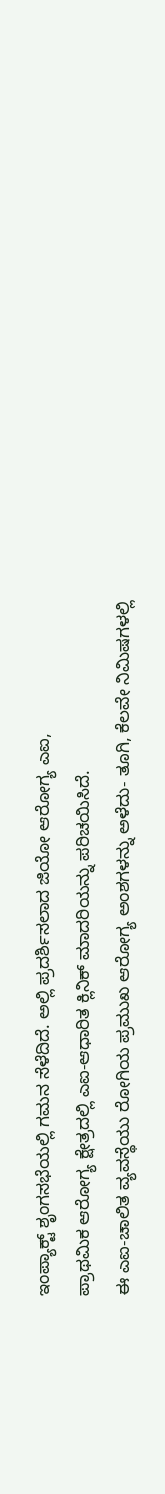ಇಂಪ್ಯಾಕ್ಟ್ ಶೃಂಗಸಭೆಯಲ್ಲಿ ಗಮನ ಸೆಳೆದಿದೆ. ಅಲ್ಲಿ ಪ್ರದರ್ಶಿಸಲಾದ ಜಿಯೋ ಆರೋಗ್ಯ ಎಐ,
ಪ್ರಾಥಮಿಕ ಆರೋಗ್ಯ ಕ್ಷೇತ್ರದಲ್ಲಿ ಎಐ-ಆಧಾರಿತ ಕ್ಲಿನಿಕ್ ಮಾದರಿಯನ್ನು ಪರಿಚಯಿಸಿದೆ.
ಈ ಎಐ-ಚಾಲಿತ ವ್ಯವಸ್ಥೆಯು ರೋಗಿಯ ಪ್ರಮುಖ ಆರೋಗ್ಯ ಅಂಶಗಳನ್ನು ಅಳೆದು- ತೂಗಿ, ಕೆಲವೇ ನಿಮಿಷಗಳಲ್ಲಿ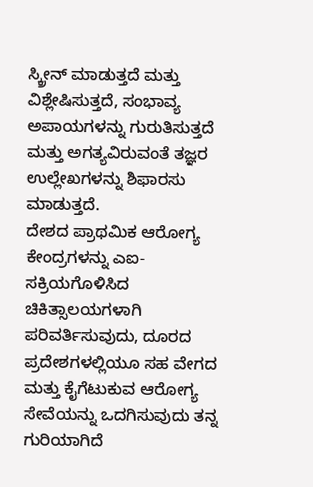ಸ್ಕ್ರೀನ್ ಮಾಡುತ್ತದೆ ಮತ್ತು ವಿಶ್ಲೇಷಿಸುತ್ತದೆ, ಸಂಭಾವ್ಯ ಅಪಾಯಗಳನ್ನು ಗುರುತಿಸುತ್ತದೆ ಮತ್ತು ಅಗತ್ಯವಿರುವಂತೆ ತಜ್ಞರ ಉಲ್ಲೇಖಗಳನ್ನು ಶಿಫಾರಸು ಮಾಡುತ್ತದೆ.
ದೇಶದ ಪ್ರಾಥಮಿಕ ಆರೋಗ್ಯ ಕೇಂದ್ರಗಳನ್ನು ಎಐ-ಸಕ್ರಿಯಗೊಳಿಸಿದ ಚಿಕಿತ್ಸಾಲಯಗಳಾಗಿ ಪರಿವರ್ತಿಸುವುದು, ದೂರದ ಪ್ರದೇಶಗಳಲ್ಲಿಯೂ ಸಹ ವೇಗದ ಮತ್ತು ಕೈಗೆಟುಕುವ ಆರೋಗ್ಯ ಸೇವೆಯನ್ನು ಒದಗಿಸುವುದು ತನ್ನ ಗುರಿಯಾಗಿದೆ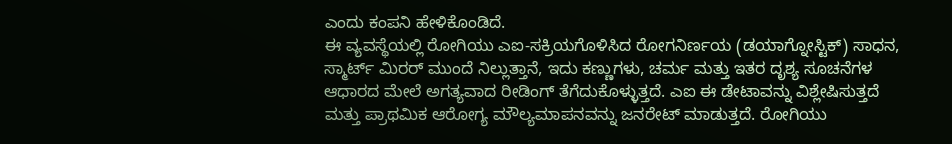ಎಂದು ಕಂಪನಿ ಹೇಳಿಕೊಂಡಿದೆ.
ಈ ವ್ಯವಸ್ಥೆಯಲ್ಲಿ ರೋಗಿಯು ಎಐ-ಸಕ್ರಿಯಗೊಳಿಸಿದ ರೋಗನಿರ್ಣಯ (ಡಯಾಗ್ನೋಸ್ಟಿಕ್) ಸಾಧನ, ಸ್ಮಾರ್ಟ್ ಮಿರರ್ ಮುಂದೆ ನಿಲ್ಲುತ್ತಾನೆ, ಇದು ಕಣ್ಣುಗಳು, ಚರ್ಮ ಮತ್ತು ಇತರ ದೃಶ್ಯ ಸೂಚನೆಗಳ ಆಧಾರದ ಮೇಲೆ ಅಗತ್ಯವಾದ ರೀಡಿಂಗ್ ತೆಗೆದುಕೊಳ್ಳುತ್ತದೆ. ಎಐ ಈ ಡೇಟಾವನ್ನು ವಿಶ್ಲೇಷಿಸುತ್ತದೆ ಮತ್ತು ಪ್ರಾಥಮಿಕ ಆರೋಗ್ಯ ಮೌಲ್ಯಮಾಪನವನ್ನು ಜನರೇಟ್ ಮಾಡುತ್ತದೆ. ರೋಗಿಯು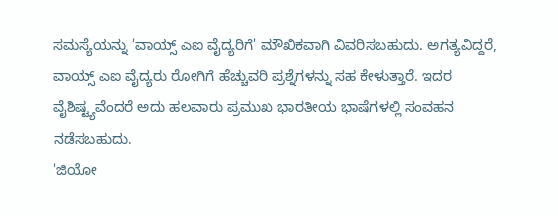ಸಮಸ್ಯೆಯನ್ನು 'ವಾಯ್ಸ್ ಎಐ ವೈದ್ಯರಿಗೆ' ಮೌಖಿಕವಾಗಿ ವಿವರಿಸಬಹುದು. ಅಗತ್ಯವಿದ್ದರೆ, ವಾಯ್ಸ್ ಎಐ ವೈದ್ಯರು ರೋಗಿಗೆ ಹೆಚ್ಚುವರಿ ಪ್ರಶ್ನೆಗಳನ್ನು ಸಹ ಕೇಳುತ್ತಾರೆ. ಇದರ ವೈಶಿಷ್ಟ್ಯವೆಂದರೆ ಅದು ಹಲವಾರು ಪ್ರಮುಖ ಭಾರತೀಯ ಭಾಷೆಗಳಲ್ಲಿ ಸಂವಹನ ನಡೆಸಬಹುದು.
'ಜಿಯೋ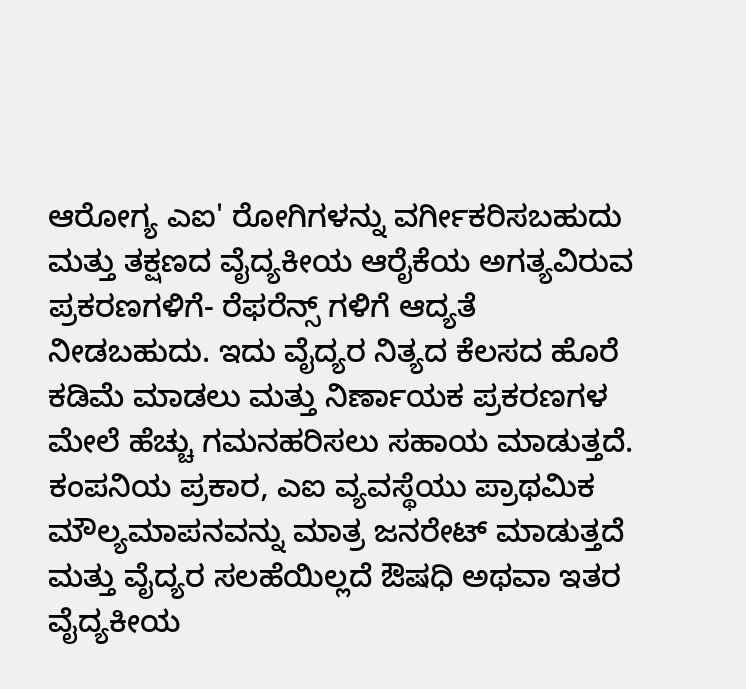ಆರೋಗ್ಯ ಎಐ' ರೋಗಿಗಳನ್ನು ವರ್ಗೀಕರಿಸಬಹುದು ಮತ್ತು ತಕ್ಷಣದ ವೈದ್ಯಕೀಯ ಆರೈಕೆಯ ಅಗತ್ಯವಿರುವ ಪ್ರಕರಣಗಳಿಗೆ- ರೆಫರೆನ್ಸ್ ಗಳಿಗೆ ಆದ್ಯತೆ ನೀಡಬಹುದು. ಇದು ವೈದ್ಯರ ನಿತ್ಯದ ಕೆಲಸದ ಹೊರೆ ಕಡಿಮೆ ಮಾಡಲು ಮತ್ತು ನಿರ್ಣಾಯಕ ಪ್ರಕರಣಗಳ ಮೇಲೆ ಹೆಚ್ಚು ಗಮನಹರಿಸಲು ಸಹಾಯ ಮಾಡುತ್ತದೆ.
ಕಂಪನಿಯ ಪ್ರಕಾರ, ಎಐ ವ್ಯವಸ್ಥೆಯು ಪ್ರಾಥಮಿಕ ಮೌಲ್ಯಮಾಪನವನ್ನು ಮಾತ್ರ ಜನರೇಟ್ ಮಾಡುತ್ತದೆ ಮತ್ತು ವೈದ್ಯರ ಸಲಹೆಯಿಲ್ಲದೆ ಔಷಧಿ ಅಥವಾ ಇತರ ವೈದ್ಯಕೀಯ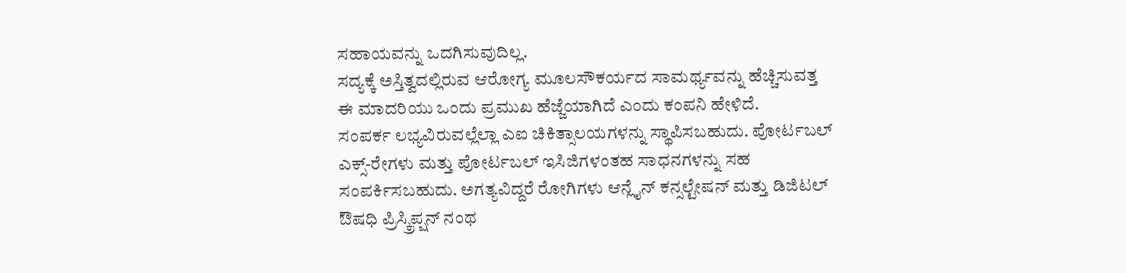ಸಹಾಯವನ್ನು ಒದಗಿಸುವುದಿಲ್ಲ.
ಸದ್ಯಕ್ಕೆ ಅಸ್ತಿತ್ವದಲ್ಲಿರುವ ಆರೋಗ್ಯ ಮೂಲಸೌಕರ್ಯದ ಸಾಮರ್ಥ್ಯವನ್ನು ಹೆಚ್ಚಿಸುವತ್ತ ಈ ಮಾದರಿಯು ಒಂದು ಪ್ರಮುಖ ಹೆಜ್ಜೆಯಾಗಿದೆ ಎಂದು ಕಂಪನಿ ಹೇಳಿದೆ.
ಸಂಪರ್ಕ ಲಭ್ಯವಿರುವಲ್ಲೆಲ್ಲಾ ಎಐ ಚಿಕಿತ್ಸಾಲಯಗಳನ್ನು ಸ್ಥಾಪಿಸಬಹುದು. ಪೋರ್ಟಬಲ್ ಎಕ್ಸ್-ರೇಗಳು ಮತ್ತು ಪೋರ್ಟಬಲ್ ಇಸಿಜಿಗಳಂತಹ ಸಾಧನಗಳನ್ನು ಸಹ ಸಂಪರ್ಕಿಸಬಹುದು. ಅಗತ್ಯವಿದ್ದರೆ ರೋಗಿಗಳು ಆನ್ಲೈನ್ ಕನ್ಸಲ್ಟೇಷನ್ ಮತ್ತು ಡಿಜಿಟಲ್ ಔಷಧಿ ಪ್ರಿಸ್ಕ್ರಿಪ್ಷನ್ ನಂಥ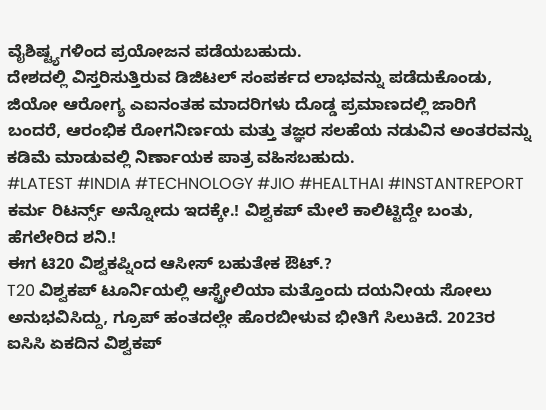ವೈಶಿಷ್ಟ್ಯಗಳಿಂದ ಪ್ರಯೋಜನ ಪಡೆಯಬಹುದು.
ದೇಶದಲ್ಲಿ ವಿಸ್ತರಿಸುತ್ತಿರುವ ಡಿಜಿಟಲ್ ಸಂಪರ್ಕದ ಲಾಭವನ್ನು ಪಡೆದುಕೊಂಡು, ಜಿಯೋ ಆರೋಗ್ಯ ಎಐನಂತಹ ಮಾದರಿಗಳು ದೊಡ್ಡ ಪ್ರಮಾಣದಲ್ಲಿ ಜಾರಿಗೆ ಬಂದರೆ, ಆರಂಭಿಕ ರೋಗನಿರ್ಣಯ ಮತ್ತು ತಜ್ಞರ ಸಲಹೆಯ ನಡುವಿನ ಅಂತರವನ್ನು ಕಡಿಮೆ ಮಾಡುವಲ್ಲಿ ನಿರ್ಣಾಯಕ ಪಾತ್ರ ವಹಿಸಬಹುದು.
#LATEST #INDIA #TECHNOLOGY #JIO #HEALTHAI #INSTANTREPORT
ಕರ್ಮ ರಿಟರ್ನ್ಸ್ ಅನ್ನೋದು ಇದಕ್ಕೇ.! ವಿಶ್ವಕಪ್ ಮೇಲೆ ಕಾಲಿಟ್ಟಿದ್ದೇ ಬಂತು, ಹೆಗಲೇರಿದ ಶನಿ.!
ಈಗ ಟಿ20 ವಿಶ್ವಕಪ್ನಿಂದ ಆಸೀಸ್ ಬಹುತೇಕ ಔಟ್.?
T20 ವಿಶ್ವಕಪ್ ಟೂರ್ನಿಯಲ್ಲಿ ಆಸ್ಟ್ರೇಲಿಯಾ ಮತ್ತೊಂದು ದಯನೀಯ ಸೋಲು ಅನುಭವಿಸಿದ್ದು, ಗ್ರೂಪ್ ಹಂತದಲ್ಲೇ ಹೊರಬೀಳುವ ಭೀತಿಗೆ ಸಿಲುಕಿದೆ. 2023ರ ಐಸಿಸಿ ಏಕದಿನ ವಿಶ್ವಕಪ್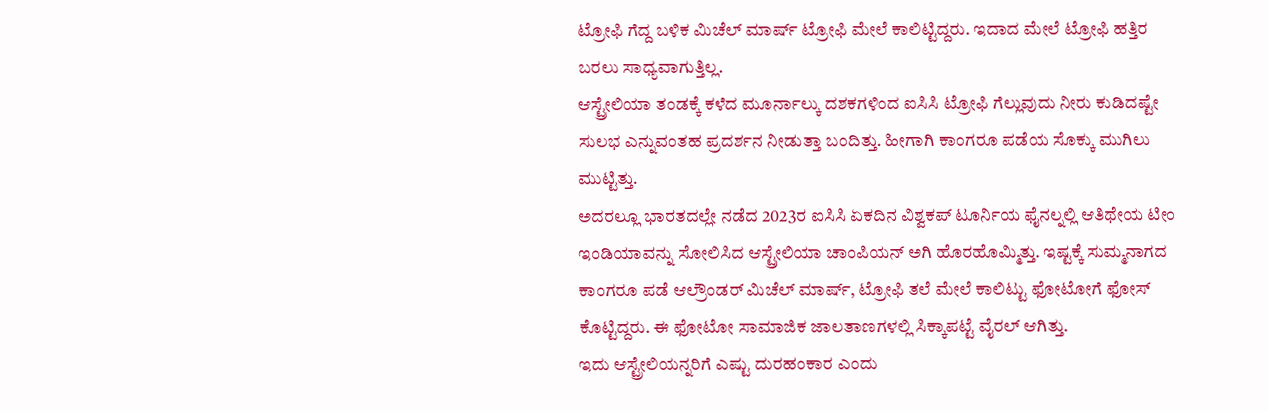ಟ್ರೋಫಿ ಗೆದ್ದ ಬಳಿಕ ಮಿಚೆಲ್ ಮಾರ್ಷ್ ಟ್ರೋಫಿ ಮೇಲೆ ಕಾಲಿಟ್ಟಿದ್ದರು. ಇದಾದ ಮೇಲೆ ಟ್ರೋಫಿ ಹತ್ತಿರ
ಬರಲು ಸಾಧ್ಯವಾಗುತ್ತಿಲ್ಲ.
ಆಸ್ಟ್ರೇಲಿಯಾ ತಂಡಕ್ಕೆ ಕಳೆದ ಮೂರ್ನಾಲ್ಕು ದಶಕಗಳಿಂದ ಐಸಿಸಿ ಟ್ರೋಫಿ ಗೆಲ್ಲುವುದು ನೀರು ಕುಡಿದಷ್ಟೇ ಸುಲಭ ಎನ್ನುವಂತಹ ಪ್ರದರ್ಶನ ನೀಡುತ್ತಾ ಬಂದಿತ್ತು. ಹೀಗಾಗಿ ಕಾಂಗರೂ ಪಡೆಯ ಸೊಕ್ಕು ಮುಗಿಲು ಮುಟ್ಟಿತ್ತು.
ಅದರಲ್ಲೂ ಭಾರತದಲ್ಲೇ ನಡೆದ 2023ರ ಐಸಿಸಿ ಏಕದಿನ ವಿಶ್ವಕಪ್ ಟೂರ್ನಿಯ ಫೈನಲ್ನಲ್ಲಿ ಆತಿಥೇಯ ಟೀಂ ಇಂಡಿಯಾವನ್ನು ಸೋಲಿಸಿದ ಆಸ್ಟ್ರೇಲಿಯಾ ಚಾಂಪಿಯನ್ ಅಗಿ ಹೊರಹೊಮ್ಮಿತ್ತು. ಇಷ್ಟಕ್ಕೆ ಸುಮ್ಮನಾಗದ ಕಾಂಗರೂ ಪಡೆ ಆಲ್ರೌಂಡರ್ ಮಿಚೆಲ್ ಮಾರ್ಷ್, ಟ್ರೋಫಿ ತಲೆ ಮೇಲೆ ಕಾಲಿಟ್ಟು ಫೋಟೋಗೆ ಫೋಸ್ ಕೊಟ್ಟಿದ್ದರು. ಈ ಫೋಟೋ ಸಾಮಾಜಿಕ ಜಾಲತಾಣಗಳಲ್ಲಿ ಸಿಕ್ಕಾಪಟ್ಟೆ ವೈರಲ್ ಆಗಿತ್ತು.
ಇದು ಆಸ್ಟ್ರೇಲಿಯನ್ನರಿಗೆ ಎಷ್ಟು ದುರಹಂಕಾರ ಎಂದು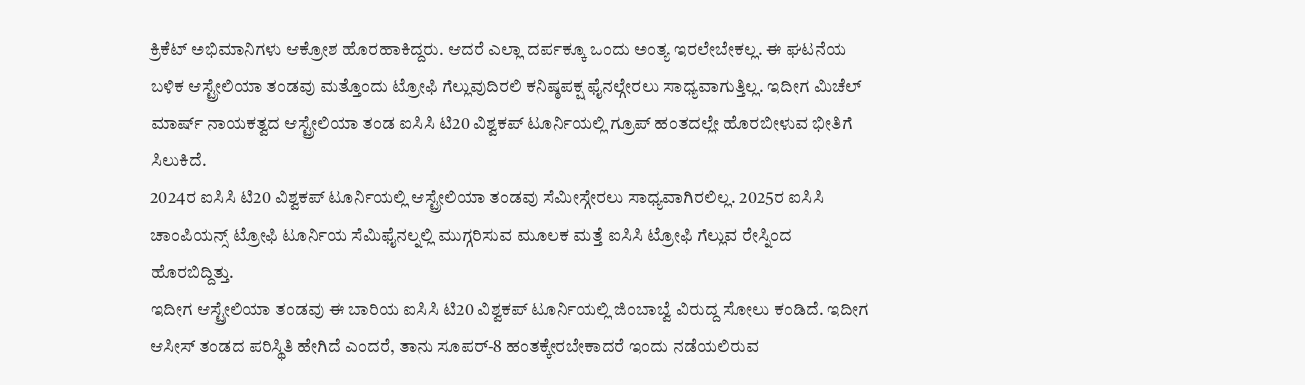ಕ್ರಿಕೆಟ್ ಅಭಿಮಾನಿಗಳು ಆಕ್ರೋಶ ಹೊರಹಾಕಿದ್ದರು. ಆದರೆ ಎಲ್ಲಾ ದರ್ಪಕ್ಕೂ ಒಂದು ಅಂತ್ಯ ಇರಲೇಬೇಕಲ್ಲ. ಈ ಘಟನೆಯ ಬಳಿಕ ಆಸ್ಟ್ರೇಲಿಯಾ ತಂಡವು ಮತ್ತೊಂದು ಟ್ರೋಫಿ ಗೆಲ್ಲುವುದಿರಲಿ ಕನಿಷ್ಠಪಕ್ಷ ಫೈನಲ್ಗೇರಲು ಸಾಧ್ಯವಾಗುತ್ತಿಲ್ಲ. ಇದೀಗ ಮಿಚೆಲ್ ಮಾರ್ಷ್ ನಾಯಕತ್ವದ ಆಸ್ಟ್ರೇಲಿಯಾ ತಂಡ ಐಸಿಸಿ ಟಿ20 ವಿಶ್ವಕಪ್ ಟೂರ್ನಿಯಲ್ಲಿ ಗ್ರೂಪ್ ಹಂತದಲ್ಲೇ ಹೊರಬೀಳುವ ಭೀತಿಗೆ ಸಿಲುಕಿದೆ.
2024ರ ಐಸಿಸಿ ಟಿ20 ವಿಶ್ವಕಪ್ ಟೂರ್ನಿಯಲ್ಲಿ ಆಸ್ಟ್ರೇಲಿಯಾ ತಂಡವು ಸೆಮೀಸ್ಗೇರಲು ಸಾಧ್ಯವಾಗಿರಲಿಲ್ಲ. 2025ರ ಐಸಿಸಿ ಚಾಂಪಿಯನ್ಸ್ ಟ್ರೋಫಿ ಟೂರ್ನಿಯ ಸೆಮಿಫೈನಲ್ನಲ್ಲಿ ಮುಗ್ಗರಿಸುವ ಮೂಲಕ ಮತ್ತೆ ಐಸಿಸಿ ಟ್ರೋಫಿ ಗೆಲ್ಲುವ ರೇಸ್ನಿಂದ ಹೊರಬಿದ್ದಿತ್ತು.
ಇದೀಗ ಆಸ್ಟ್ರೇಲಿಯಾ ತಂಡವು ಈ ಬಾರಿಯ ಐಸಿಸಿ ಟಿ20 ವಿಶ್ವಕಪ್ ಟೂರ್ನಿಯಲ್ಲಿ ಜಿಂಬಾಬ್ವೆ ವಿರುದ್ದ ಸೋಲು ಕಂಡಿದೆ. ಇದೀಗ ಆಸೀಸ್ ತಂಡದ ಪರಿಸ್ಥಿತಿ ಹೇಗಿದೆ ಎಂದರೆ, ತಾನು ಸೂಪರ್-8 ಹಂತಕ್ಕೇರಬೇಕಾದರೆ ಇಂದು ನಡೆಯಲಿರುವ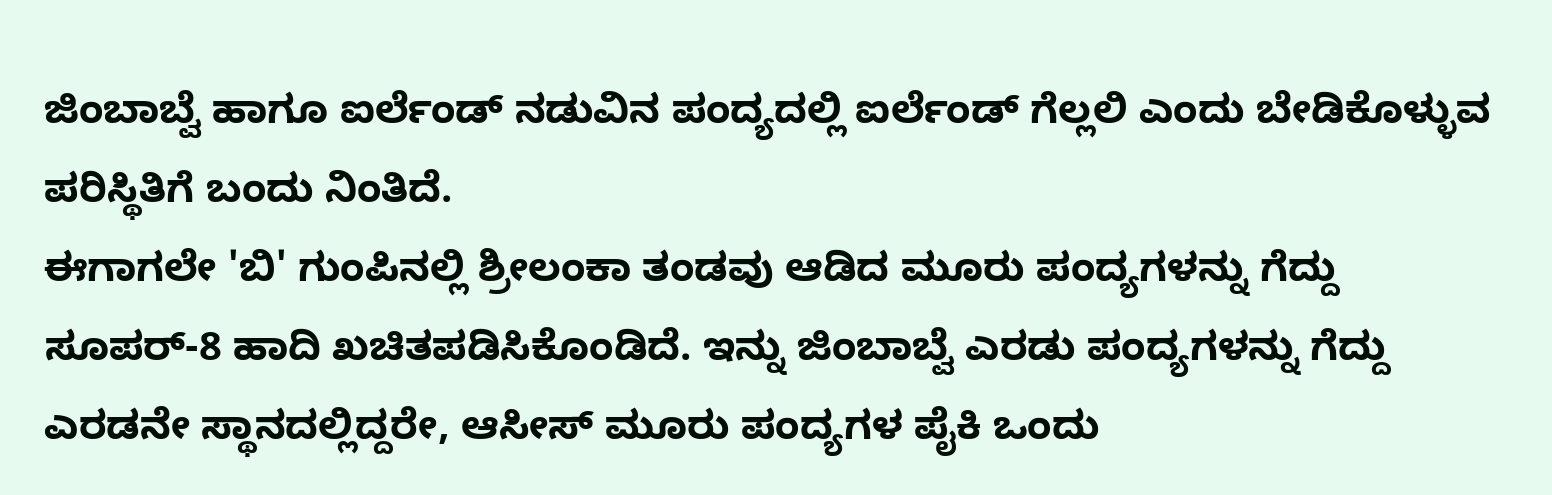ಜಿಂಬಾಬ್ವೆ ಹಾಗೂ ಐರ್ಲೆಂಡ್ ನಡುವಿನ ಪಂದ್ಯದಲ್ಲಿ ಐರ್ಲೆಂಡ್ ಗೆಲ್ಲಲಿ ಎಂದು ಬೇಡಿಕೊಳ್ಳುವ ಪರಿಸ್ಥಿತಿಗೆ ಬಂದು ನಿಂತಿದೆ.
ಈಗಾಗಲೇ 'ಬಿ' ಗುಂಪಿನಲ್ಲಿ ಶ್ರೀಲಂಕಾ ತಂಡವು ಆಡಿದ ಮೂರು ಪಂದ್ಯಗಳನ್ನು ಗೆದ್ದು ಸೂಪರ್-8 ಹಾದಿ ಖಚಿತಪಡಿಸಿಕೊಂಡಿದೆ. ಇನ್ನು ಜಿಂಬಾಬ್ವೆ ಎರಡು ಪಂದ್ಯಗಳನ್ನು ಗೆದ್ದು ಎರಡನೇ ಸ್ಥಾನದಲ್ಲಿದ್ದರೇ, ಆಸೀಸ್ ಮೂರು ಪಂದ್ಯಗಳ ಪೈಕಿ ಒಂದು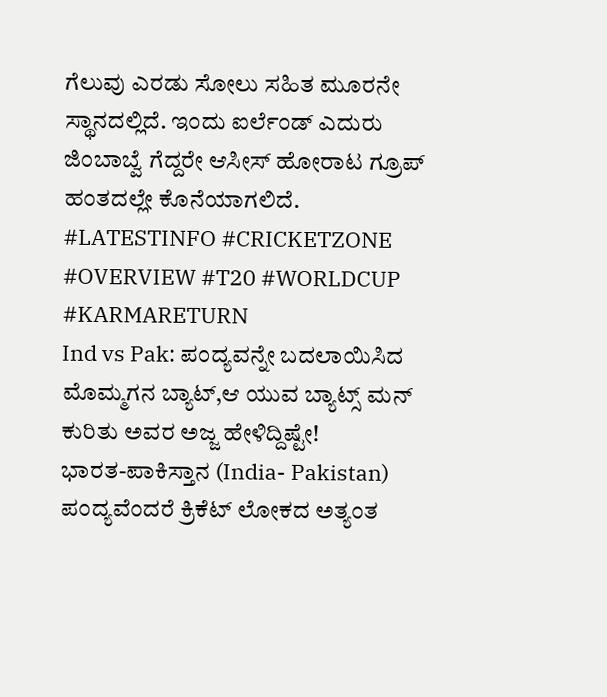ಗೆಲುವು ಎರಡು ಸೋಲು ಸಹಿತ ಮೂರನೇ ಸ್ಥಾನದಲ್ಲಿದೆ. ಇಂದು ಐರ್ಲೆಂಡ್ ಎದುರು ಜಿಂಬಾಬ್ವೆ ಗೆದ್ದರೇ ಆಸೀಸ್ ಹೋರಾಟ ಗ್ರೂಪ್ ಹಂತದಲ್ಲೇ ಕೊನೆಯಾಗಲಿದೆ.
#LATESTINFO #CRICKETZONE #OVERVIEW #T20 #WORLDCUP #KARMARETURN
Ind vs Pak: ಪಂದ್ಯವನ್ನೇ ಬದಲಾಯಿಸಿದ ಮೊಮ್ಮಗನ ಬ್ಯಾಟ್,ಆ ಯುವ ಬ್ಯಾಟ್ಸ್ ಮನ್
ಕುರಿತು ಅವರ ಅಜ್ಜ ಹೇಳಿದ್ದಿಷ್ಟೇ!
ಭಾರತ-ಪಾಕಿಸ್ತಾನ (India- Pakistan) ಪಂದ್ಯವೆಂದರೆ ಕ್ರಿಕೆಟ್ ಲೋಕದ ಅತ್ಯಂತ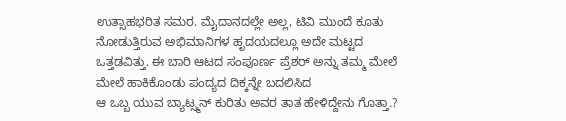ಉತ್ಸಾಹಭರಿತ ಸಮರ. ಮೈದಾನದಲ್ಲೇ ಅಲ್ಲ, ಟಿವಿ ಮುಂದೆ ಕೂತು ನೋಡುತ್ತಿರುವ ಅಭಿಮಾನಿಗಳ ಹೃದಯದಲ್ಲೂ ಅದೇ ಮಟ್ಟದ ಒತ್ತಡವಿತ್ತು. ಈ ಬಾರಿ ಆಟದ ಸಂಪೂರ್ಣ ಪ್ರೆಶರ್ ಅನ್ನು ತಮ್ಮ ಮೇಲೆ ಮೇಲೆ ಹಾಕಿಕೊಂಡು ಪಂದ್ಯದ ದಿಕ್ಕನ್ನೇ ಬದಲಿಸಿದ
ಆ ಒಬ್ಬ ಯುವ ಬ್ಯಾಟ್ಸ್ಮನ್ ಕುರಿತು ಅವರ ತಾತ ಹೇಳಿದ್ದೇನು ಗೊತ್ತಾ.?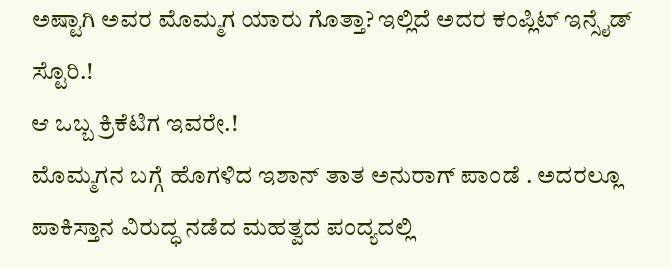ಅಷ್ಟಾಗಿ ಅವರ ಮೊಮ್ಮಗ ಯಾರು ಗೊತ್ತಾ? ಇಲ್ಲಿದೆ ಅದರ ಕಂಪ್ಲಿಟ್ ಇನ್ಸೈಡ್ ಸ್ಟೊರಿ.!
ಆ ಒಬ್ಬ ಕ್ರಿಕೆಟಿಗ ಇವರೇ.!
ಮೊಮ್ಮಗನ ಬಗ್ಗೆ ಹೊಗಳಿದ ಇಶಾನ್ ತಾತ ಅನುರಾಗ್ ಪಾಂಡೆ . ಅದರಲ್ಲೂ ಪಾಕಿಸ್ತಾನ ವಿರುದ್ಧ ನಡೆದ ಮಹತ್ವದ ಪಂದ್ಯದಲ್ಲಿ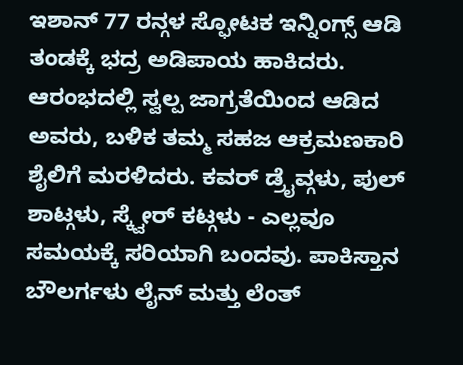ಇಶಾನ್ 77 ರನ್ಗಳ ಸ್ಫೋಟಕ ಇನ್ನಿಂಗ್ಸ್ ಆಡಿ ತಂಡಕ್ಕೆ ಭದ್ರ ಅಡಿಪಾಯ ಹಾಕಿದರು. ಆರಂಭದಲ್ಲಿ ಸ್ವಲ್ಪ ಜಾಗ್ರತೆಯಿಂದ ಆಡಿದ ಅವರು, ಬಳಿಕ ತಮ್ಮ ಸಹಜ ಆಕ್ರಮಣಕಾರಿ ಶೈಲಿಗೆ ಮರಳಿದರು. ಕವರ್ ಡ್ರೈವ್ಗಳು, ಪುಲ್ ಶಾಟ್ಗಳು, ಸ್ಕ್ವೇರ್ ಕಟ್ಗಳು - ಎಲ್ಲವೂ ಸಮಯಕ್ಕೆ ಸರಿಯಾಗಿ ಬಂದವು. ಪಾಕಿಸ್ತಾನ ಬೌಲರ್ಗಳು ಲೈನ್ ಮತ್ತು ಲೆಂತ್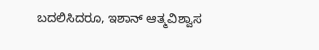ಬದಲಿಸಿದರೂ, ಇಶಾನ್ ಆತ್ಮವಿಶ್ವಾಸ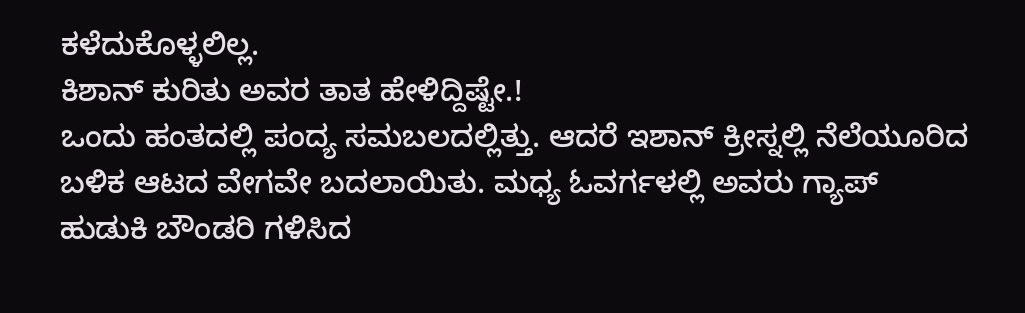ಕಳೆದುಕೊಳ್ಳಲಿಲ್ಲ.
ಕಿಶಾನ್ ಕುರಿತು ಅವರ ತಾತ ಹೇಳಿದ್ದಿಷ್ಟೇ.!
ಒಂದು ಹಂತದಲ್ಲಿ ಪಂದ್ಯ ಸಮಬಲದಲ್ಲಿತ್ತು. ಆದರೆ ಇಶಾನ್ ಕ್ರೀಸ್ನಲ್ಲಿ ನೆಲೆಯೂರಿದ ಬಳಿಕ ಆಟದ ವೇಗವೇ ಬದಲಾಯಿತು. ಮಧ್ಯ ಓವರ್ಗಳಲ್ಲಿ ಅವರು ಗ್ಯಾಪ್ ಹುಡುಕಿ ಬೌಂಡರಿ ಗಳಿಸಿದ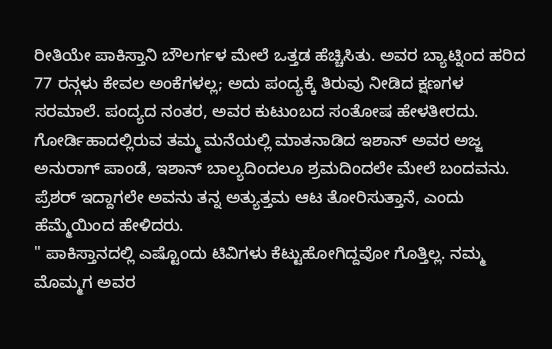ರೀತಿಯೇ ಪಾಕಿಸ್ತಾನಿ ಬೌಲರ್ಗಳ ಮೇಲೆ ಒತ್ತಡ ಹೆಚ್ಚಿಸಿತು. ಅವರ ಬ್ಯಾಟ್ನಿಂದ ಹರಿದ 77 ರನ್ಗಳು ಕೇವಲ ಅಂಕೆಗಳಲ್ಲ; ಅದು ಪಂದ್ಯಕ್ಕೆ ತಿರುವು ನೀಡಿದ ಕ್ಷಣಗಳ ಸರಮಾಲೆ. ಪಂದ್ಯದ ನಂತರ, ಅವರ ಕುಟುಂಬದ ಸಂತೋಷ ಹೇಳತೀರದು. ಗೋರ್ಡಿಹಾದಲ್ಲಿರುವ ತಮ್ಮ ಮನೆಯಲ್ಲಿ ಮಾತನಾಡಿದ ಇಶಾನ್ ಅವರ ಅಜ್ಜ ಅನುರಾಗ್ ಪಾಂಡೆ, ಇಶಾನ್ ಬಾಲ್ಯದಿಂದಲೂ ಶ್ರಮದಿಂದಲೇ ಮೇಲೆ ಬಂದವನು. ಪ್ರೆಶರ್ ಇದ್ದಾಗಲೇ ಅವನು ತನ್ನ ಅತ್ಯುತ್ತಮ ಆಟ ತೋರಿಸುತ್ತಾನೆ, ಎಂದು ಹೆಮ್ಮೆಯಿಂದ ಹೇಳಿದರು.
" ಪಾಕಿಸ್ತಾನದಲ್ಲಿ ಎಷ್ಟೊಂದು ಟಿವಿಗಳು ಕೆಟ್ಟುಹೋಗಿದ್ದವೋ ಗೊತ್ತಿಲ್ಲ. ನಮ್ಮ ಮೊಮ್ಮಗ ಅವರ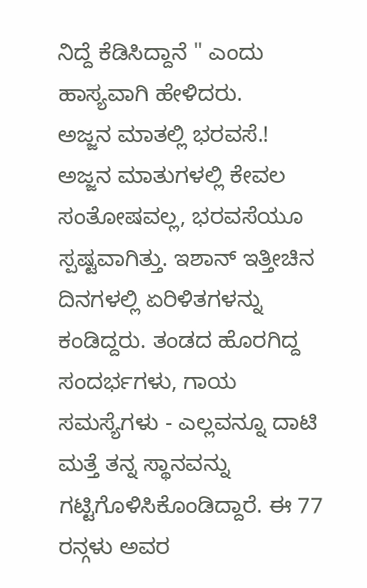ನಿದ್ದೆ ಕೆಡಿಸಿದ್ದಾನೆ " ಎಂದು ಹಾಸ್ಯವಾಗಿ ಹೇಳಿದರು.
ಅಜ್ಜನ ಮಾತಲ್ಲಿ ಭರವಸೆ.!
ಅಜ್ಜನ ಮಾತುಗಳಲ್ಲಿ ಕೇವಲ ಸಂತೋಷವಲ್ಲ, ಭರವಸೆಯೂ ಸ್ಪಷ್ಟವಾಗಿತ್ತು. ಇಶಾನ್ ಇತ್ತೀಚಿನ ದಿನಗಳಲ್ಲಿ ಏರಿಳಿತಗಳನ್ನು ಕಂಡಿದ್ದರು. ತಂಡದ ಹೊರಗಿದ್ದ ಸಂದರ್ಭಗಳು, ಗಾಯ ಸಮಸ್ಯೆಗಳು - ಎಲ್ಲವನ್ನೂ ದಾಟಿ ಮತ್ತೆ ತನ್ನ ಸ್ಥಾನವನ್ನು ಗಟ್ಟಿಗೊಳಿಸಿಕೊಂಡಿದ್ದಾರೆ. ಈ 77 ರನ್ಗಳು ಅವರ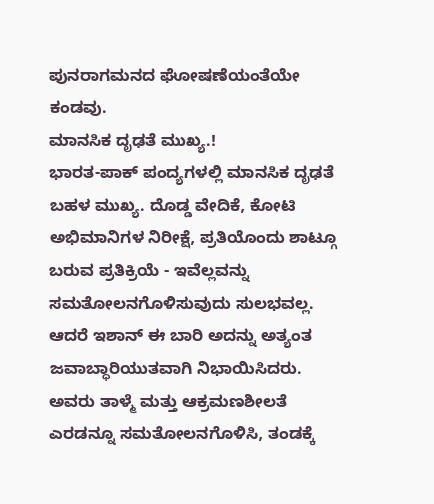ಪುನರಾಗಮನದ ಘೋಷಣೆಯಂತೆಯೇ ಕಂಡವು.
ಮಾನಸಿಕ ದೃಢತೆ ಮುಖ್ಯ.!
ಭಾರತ-ಪಾಕ್ ಪಂದ್ಯಗಳಲ್ಲಿ ಮಾನಸಿಕ ದೃಢತೆ ಬಹಳ ಮುಖ್ಯ. ದೊಡ್ಡ ವೇದಿಕೆ, ಕೋಟಿ ಅಭಿಮಾನಿಗಳ ನಿರೀಕ್ಷೆ, ಪ್ರತಿಯೊಂದು ಶಾಟ್ಗೂ ಬರುವ ಪ್ರತಿಕ್ರಿಯೆ - ಇವೆಲ್ಲವನ್ನು ಸಮತೋಲನಗೊಳಿಸುವುದು ಸುಲಭವಲ್ಲ. ಆದರೆ ಇಶಾನ್ ಈ ಬಾರಿ ಅದನ್ನು ಅತ್ಯಂತ ಜವಾಬ್ಧಾರಿಯುತವಾಗಿ ನಿಭಾಯಿಸಿದರು. ಅವರು ತಾಳ್ಮೆ ಮತ್ತು ಆಕ್ರಮಣಶೀಲತೆ ಎರಡನ್ನೂ ಸಮತೋಲನಗೊಳಿಸಿ, ತಂಡಕ್ಕೆ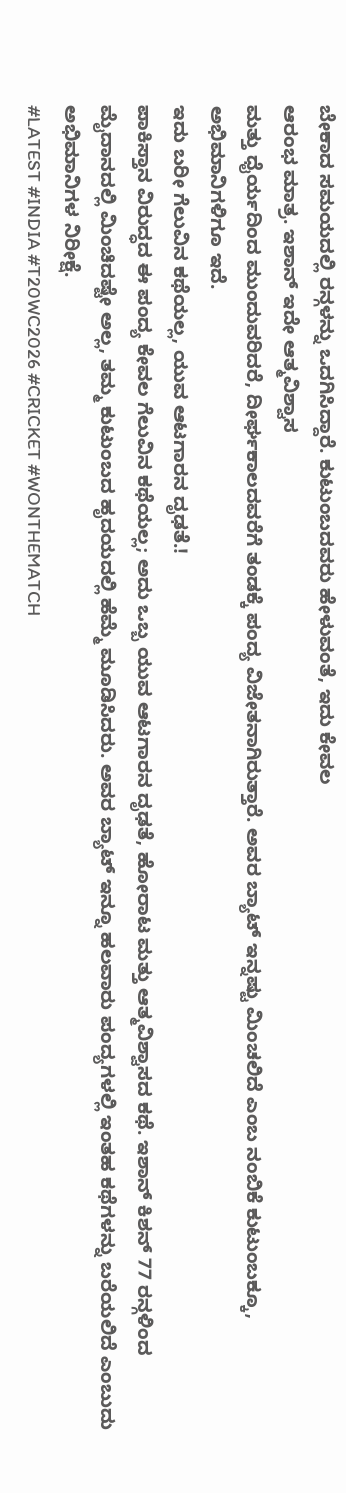ಬೇಕಾದ ಸಮಯದಲ್ಲಿ ರನ್ಗಳನ್ನು ಒದಗಿಸಿದ್ದಾರೆ. ಕುಟುಂಬದವರು ಹೇಳುವಂತೆ, ಇದು ಕೇವಲ
ಆರಂಭ ಮಾತ್ರ. ಇಶಾನ್ ಇದೇ ಆತ್ಮವಿಶ್ವಾಸ
ಮತ್ತು ಧೈರ್ಯದಿಂದ ಮುಂದುವರಿದರೆ, ದೀರ್ಘಕಾಲದವರೆಗೆ ತಂಡಕ್ಕೆ ಪಂದ್ಯ ವಿಜೇತನಾಗಿರುತ್ತಾರೆ. ಅವರ ಬ್ಯಾಟ್ ಇನ್ನಷ್ಟು ಮಿಂಚಲಿದೆ ಎಂಬ ನಂಬಿಕೆ ಕುಟುಂಬಕ್ಕೂ, ಅಭಿಮಾನಿಗಳಿಗೂ ಇದೆ.
ಇದು ಬರೀ ಗೆಲುವಿನ ಕಥೆಯಲ್ಲ, ಯುವ ಆಟಗಾರನ ದೃಢತೆ.!
ಪಾಕಿಸ್ತಾನ ವಿರುದ್ಧದ ಈ ಪಂದ್ಯ ಕೇವಲ ಗೆಲುವಿನ ಕಥೆಯಲ್ಲ; ಅದು ಒಬ್ಬ ಯುವ ಆಟಗಾರನ ದೃಢತೆ, ಹೋರಾಟ ಮತ್ತು ಆತ್ಮವಿಶ್ವಾಸದ ಕಥೆ. ಇಶಾನ್ ಕಿಶನ್ 77 ರನ್ಗಳಿಂದ ಮೈದಾನದಲ್ಲಿ ಮಿಂಚಿದಷ್ಟೇ ಅಲ್ಲ, ತಮ್ಮ ಕುಟುಂಬದ ಹೃದಯದಲ್ಲಿ ಹೆಮ್ಮೆ ಮೂಡಿಸಿದರು. ಅವರ ಬ್ಯಾಟ್ ಇನ್ನೂ ಹಲವಾರು ಪಂದ್ಯಗಳಲ್ಲಿ ಇಂತಹ ಕಥೆಗಳನ್ನು ಬರೆಯಲಿದೆ ಎಂಬುದು ಅಭಿಮಾನಿಗಳ ನಿರೀಕ್ಷೆ.
#LATEST #INDIA #T20WC2026 #CRICKET #WONTHEMATCH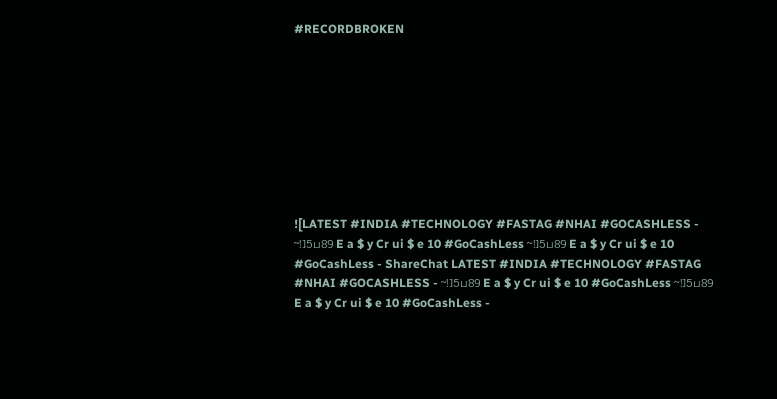#RECORDBROKEN









![LATEST #INDIA #TECHNOLOGY #FASTAG #NHAI #GOCASHLESS - ~!]5ப89 E a $ y Cr ui $ e 10 #GoCashLess ~!]5ப89 E a $ y Cr ui $ e 10 #GoCashLess - ShareChat LATEST #INDIA #TECHNOLOGY #FASTAG #NHAI #GOCASHLESS - ~!]5ப89 E a $ y Cr ui $ e 10 #GoCashLess ~!]5ப89 E a $ y Cr ui $ e 10 #GoCashLess -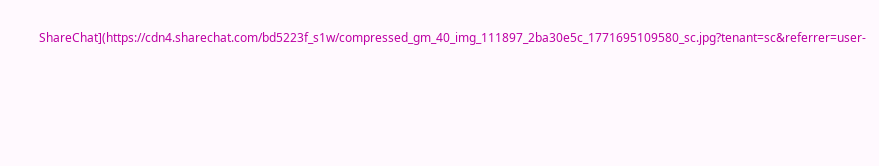ShareChat](https://cdn4.sharechat.com/bd5223f_s1w/compressed_gm_40_img_111897_2ba30e5c_1771695109580_sc.jpg?tenant=sc&referrer=user-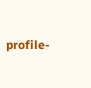profile-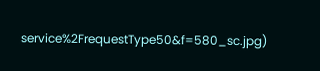service%2FrequestType50&f=580_sc.jpg)